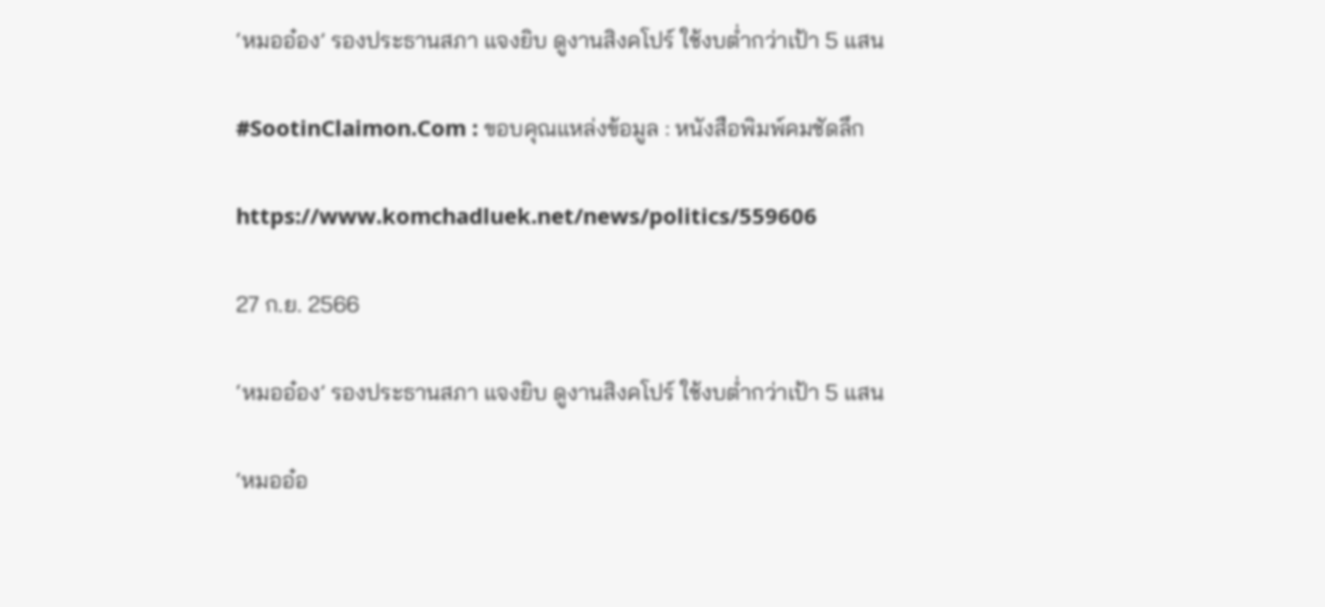‘หมออ๋อง’ รองประธานสภา แจงยิบ ดูงานสิงคโปร์ ใช้งบต่ำกว่าเป้า 5 แสน

#SootinClaimon.Com : ขอบคุณแหล่งข้อมูล : หนังสือพิมพ์คมชัดลึก

https://www.komchadluek.net/news/politics/559606

27 ก.ย. 2566

‘หมออ๋อง’ รองประธานสภา แจงยิบ ดูงานสิงคโปร์ ใช้งบต่ำกว่าเป้า 5 แสน

‘หมออ๋อ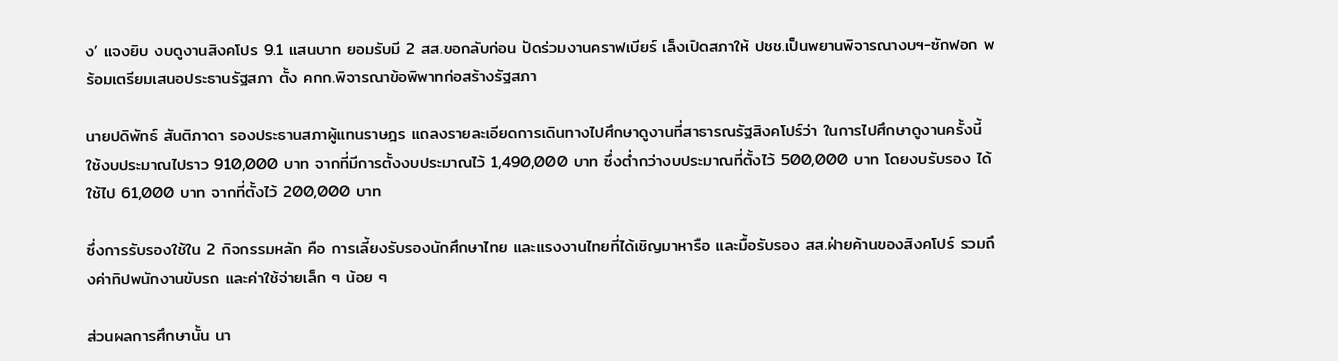ง’ แจงยิบ งบดูงานสิงคโปร 9.1 แสนบาท ยอมรับมี 2 สส.ขอกลับก่อน ปัดร่วมงานคราฟเบียร์ เล็งเปิดสภาให้ ปชช.เป็นพยานพิจารณางบฯ-ซักฟอก พร้อมเตรียมเสนอประธานรัฐสภา ตั้ง คกก.พิจารณาข้อพิพาทก่อสร้างรัฐสภา

นายปดิพัทธ์ สันติภาดา รองประธานสภาผู้แทนราษฎร แถลงรายละเอียดการเดินทางไปศึกษาดูงานที่สาธารณรัฐสิงคโปร์ว่า ในการไปศึกษาดูงานครั้งนี้ ใช้งบประมาณไปราว 910,000 บาท จากที่มีการตั้งงบประมาณไว้ 1,490,000 บาท ซึ่งต่ำกว่างบประมาณที่ตั้งไว้ 500,000 บาท โดยงบรับรอง ได้ใช้ไป 61,000 บาท จากที่ตั้งไว้ 200,000 บาท

ซึ่งการรับรองใช้ใน 2 กิจกรรมหลัก คือ การเลี้ยงรับรองนักศึกษาไทย และแรงงานไทยที่ได้เชิญมาหารือ และมื้อรับรอง สส.ฝ่ายค้านของสิงคโปร์ รวมถึงค่าทิปพนักงานขับรถ และค่าใช้จ่ายเล็ก ๆ น้อย ๆ

ส่วนผลการศึกษานั้น นา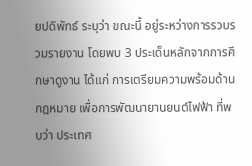ยปดิพัทธ์ ระบุว่า ขณะนี้ อยู่ระหว่างการรวบรวมรายงาน โดยพบ 3 ประเด็นหลักจากการศึกษาดูงาน ได้แก่ การเตรียมความพร้อมด้านกฎหมาย เพื่อการพัฒนายานยนต์ไฟฟ้า ที่พบว่า ประเทศ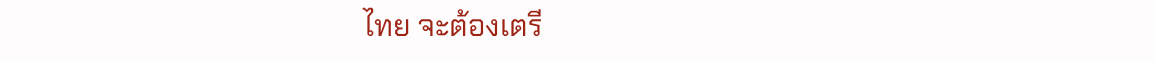ไทย จะต้องเตรี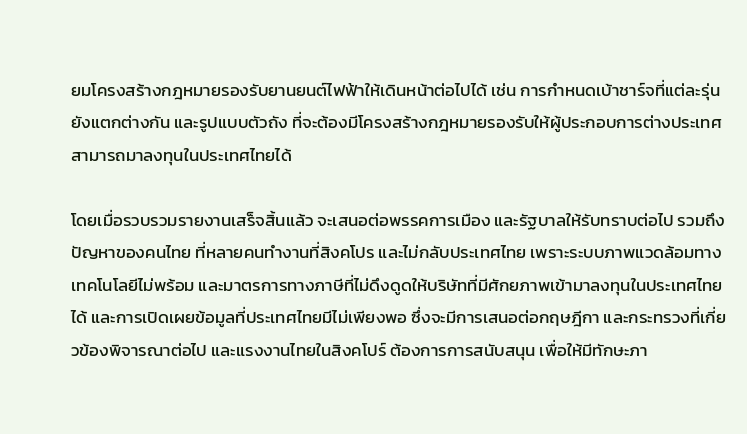ยมโครงสร้างกฎหมายรองรับยานยนต์ไฟฟ้าให้เดินหน้าต่อไปได้ เช่น การกำหนดเบ้าชาร์จที่แต่ละรุ่นยังแตกต่างกัน และรูปแบบตัวถัง ที่จะต้องมีโครงสร้างกฎหมายรองรับให้ผู้ประกอบการต่างประเทศ สามารถมาลงทุนในประเทศไทยได้

โดยเมื่อรวบรวมรายงานเสร็จสิ้นแล้ว จะเสนอต่อพรรคการเมือง และรัฐบาลให้รับทราบต่อไป รวมถึงปัญหาของคนไทย ที่หลายคนทำงานที่สิงคโปร และไม่กลับประเทศไทย เพราะระบบภาพแวดล้อมทางเทคโนโลยีไม่พร้อม และมาตรการทางภาษีที่ไม่ดึงดูดให้บริษัทที่มีศักยภาพเข้ามาลงทุนในประเทศไทยได้ และการเปิดเผยข้อมูลที่ประเทศไทยมีไม่เพียงพอ ซึ่งจะมีการเสนอต่อกฤษฎีกา และกระทรวงที่เกี่ยวข้องพิจารณาต่อไป และแรงงานไทยในสิงคโปร์ ต้องการการสนับสนุน เพื่อให้มีทักษะภา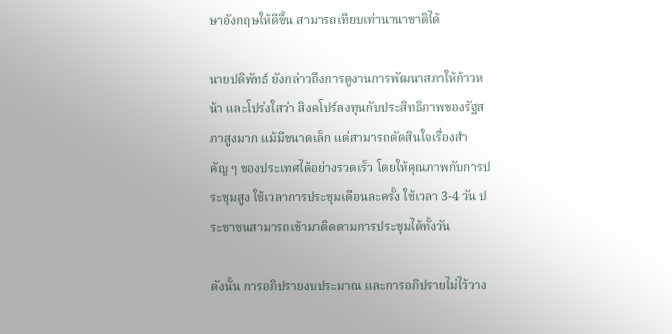ษาอังกฤษให้ดีขึ้น สามารถเทียบเท่านานาชาติได้

นายปดิพัทธ์ ยังกล่าวถึงการดูงานการพัฒนาสภาให้ก้าวหน้า และโปร่งใสว่า สิงคโปร์ลงทุนกับประสิทธิภาพของรัฐสภาสูงมาก แม้มีขนาดเล็ก แต่สามารถตัดสินใจเรื่องสำคัญ ๆ ของประเทศได้อย่างรวดเร็ว โดยให้คุณภาพกับการประชุมสูง ใช้เวลาการประชุมเดือนละครั้ง ใช้เวลา 3-4 วัน ประชาชนสามารถเข้ามาติดตามการประชุมได้ทั้งวัน

ดังนั้น การอภิปรายงบประมาณ และการอภิปรายไม่ไว้วาง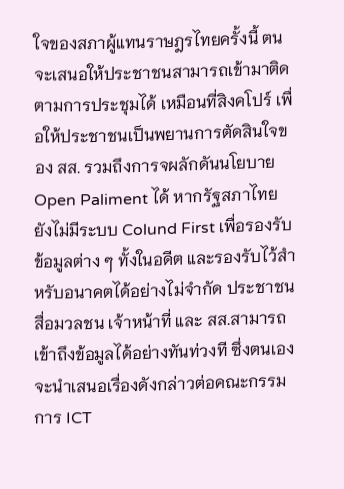ใจของสภาผู้แทนราษฎรไทยครั้งนี้ ตนจะเสนอให้ประชาชนสามารถเข้ามาติดตามการประชุมได้ เหมือนที่สิงคโปร์ เพื่อให้ประชาชนเป็นพยานการตัดสินใจของ สส. รวมถึงการจผลักดันนโยบาย Open Paliment ได้ หากรัฐสภาไทย ยังไม่มีระบบ Colund First เพื่อรองรับข้อมูลต่าง ๆ ทั้งในอดีต และรองรับไว้สำหรับอนาคตได้อย่างไม่จำกัด ประชาชน สื่อมวลชน เจ้าหน้าที่ และ สส.สามารถเข้าถึงข้อมูลได้อย่างทันท่วงที ซึ่งตนเองจะนำเสนอเรื่องดังกล่าวต่อคณะกรรมการ ICT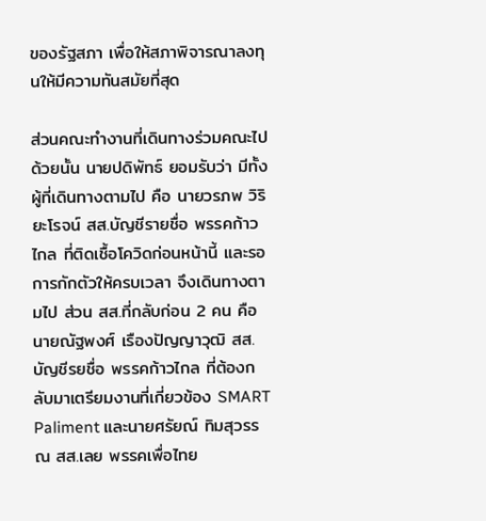ของรัฐสภา เพื่อให้สภาพิจารณาลงทุนให้มีความทันสมัยที่สุด

ส่วนคณะทำงานที่เดินทางร่วมคณะไปด้วยนั้น นายปดิพัทธ์ ยอมรับว่า มีทั้งผู้ที่เดินทางตามไป คือ นายวรภพ วิริยะโรจน์ สส.บัญชีรายชื่อ พรรคก้าวไกล ที่ติดเชื้อโควิดก่อนหน้านี้ และรอการกักตัวให้ครบเวลา จึงเดินทางตามไป ส่วน สส.ที่กลับก่อน 2 คน คือ นายณัฐพงศ์ เรืองปัญญาวุฒิ สส.บัญชีรยชื่อ พรรคก้าวไกล ที่ต้องกลับมาเตรียมงานที่เกี่ยวข้อง SMART Paliment และนายศรัยณ์ ทิมสุวรรณ สส.เลย พรรคเพื่อไทย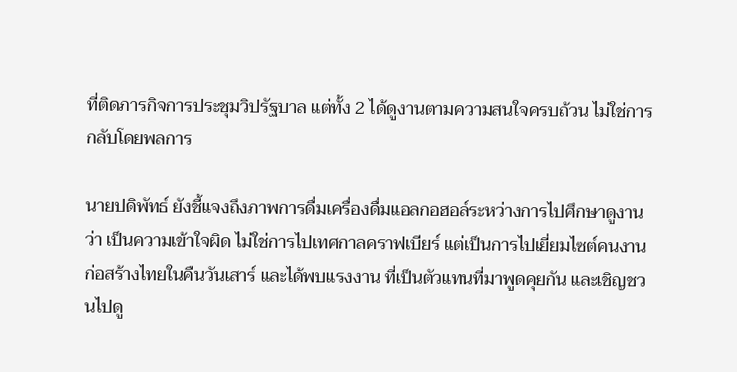ที่ติดภารกิจการประชุมวิปรัฐบาล แต่ทั้ง 2 ได้ดูงานตามความสนใจครบถ้วน ไม่ใช่การกลับโดยพลการ

นายปดิพัทธ์ ยังชี้แจงถึงภาพการดื่มเครื่องดื่มแอลกอฮอล์ระหว่างการไปศึกษาดูงานว่า เป็นความเข้าใจผิด ไม่ใช่การไปเทศกาลคราฟเบียร์ แต่เป็นการไปเยี่ยมไซต์คนงานก่อสร้างไทยในคืนวันเสาร์ และได้พบแรงงาน ที่เป็นตัวแทนที่มาพูดคุยกัน และเชิญชวนไปดู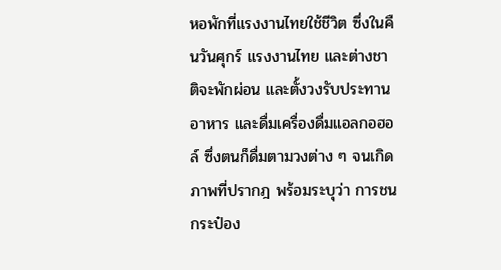หอพักที่แรงงานไทยใช้ชีวิต ซึ่งในคืนวันศุกร์ แรงงานไทย และต่างชาติจะพักผ่อน และตั้งวงรับประทานอาหาร และดื่มเครื่องดื่มแอลกอฮอล์ ซึ่งตนก็ดื่มตามวงต่าง ๆ จนเกิดภาพที่ปรากฎ พร้อมระบุว่า การชนกระป๋อง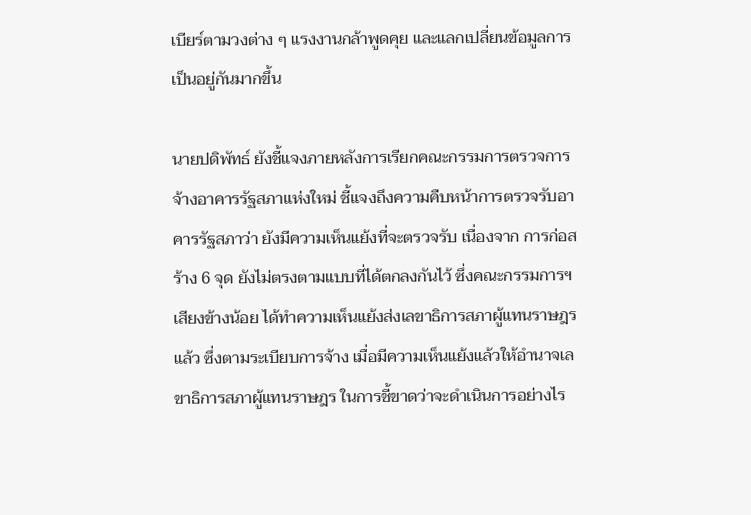เบียร์ตามวงต่าง ๆ แรงงานกล้าพูดคุย และแลกเปลี่ยนข้อมูลการเป็นอยู่กันมากขึ้น

นายปดิพัทธ์ ยังชี้แจงภายหลังการเรียกคณะกรรมการตรวจการจ้างอาคารรัฐสภาแห่งใหม่ ชี้แจงถึงความคืบหน้าการตรวจรับอาคารรัฐสภาว่า ยังมีความเห็นแย้งที่จะตรวจรับ เนื่องจาก การก่อสร้าง 6 จุด ยังไม่ตรงตามแบบที่ได้ตกลงกันไว้ ซึ่งคณะกรรมการฯ เสียงข้างน้อย ได้ทำความเห็นแย้งส่งเลขาธิการสภาผู้แทนราษฎรแล้ว ซึ่งตามระเบียบการจ้าง เมื่อมีความเห็นแย้งแล้วให้อำนาจเลขาธิการสภาผู้แทนราษฎร ในการชี้ขาดว่าจะดำเนินการอย่างไร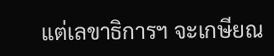แต่เลขาธิการฯ จะเกษียณ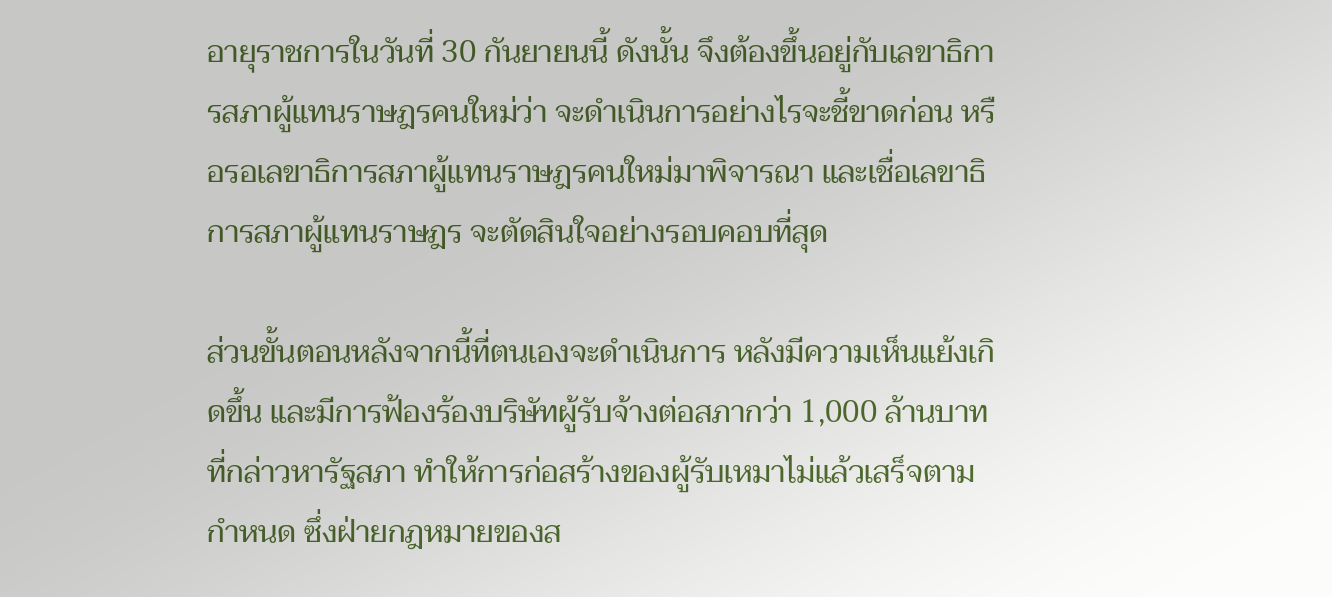อายุราชการในวันที่ 30 กันยายนนี้ ดังนั้น จึงต้องขึ้นอยู่กับเลขาธิการสภาผู้แทนราษฎรคนใหม่ว่า จะดำเนินการอย่างไรจะชี้ขาดก่อน หรือรอเลขาธิการสภาผู้แทนราษฎรคนใหม่มาพิจารณา และเชื่อเลขาธิการสภาผู้แทนราษฎร จะตัดสินใจอย่างรอบคอบที่สุด

ส่วนขั้นตอนหลังจากนี้ที่ตนเองจะดำเนินการ หลังมีความเห็นแย้งเกิดขึ้น และมีการฟ้องร้องบริษัทผู้รับจ้างต่อสภากว่า 1,000 ล้านบาท ที่กล่าวหารัฐสภา ทำให้การก่อสร้างของผู้รับเหมาไม่แล้วเสร็จตามกำหนด ซึ่งฝ่ายกฎหมายของส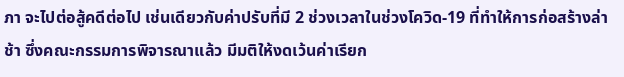ภา จะไปต่อสู้คดีต่อไป เช่นเดียวกับค่าปรับที่มี 2 ช่วงเวลาในช่วงโควิด-19 ที่ทำให้การก่อสร้างล่าช้า ซึ่งคณะกรรมการพิจารณาแล้ว มีมติให้งดเว้นค่าเรียก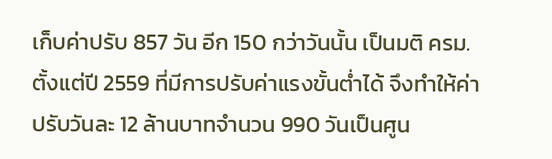เก็บค่าปรับ 857 วัน อีก 150 กว่าวันนั้น เป็นมติ ครม. ตั้งแต่ปี 2559 ที่มีการปรับค่าแรงขั้นต่ำได้ จึงทำให้ค่าปรับวันละ 12 ล้านบาทจำนวน 990 วันเป็นศูน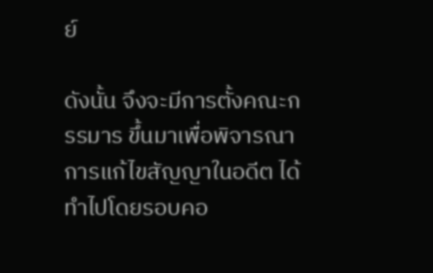ย์

ดังนั้น จึงจะมีการตั้งคณะกรรมาร ขึ้นมาเพื่อพิจารณาการแก้ไขสัญญาในอดีต ได้ทำไปโดยรอบคอ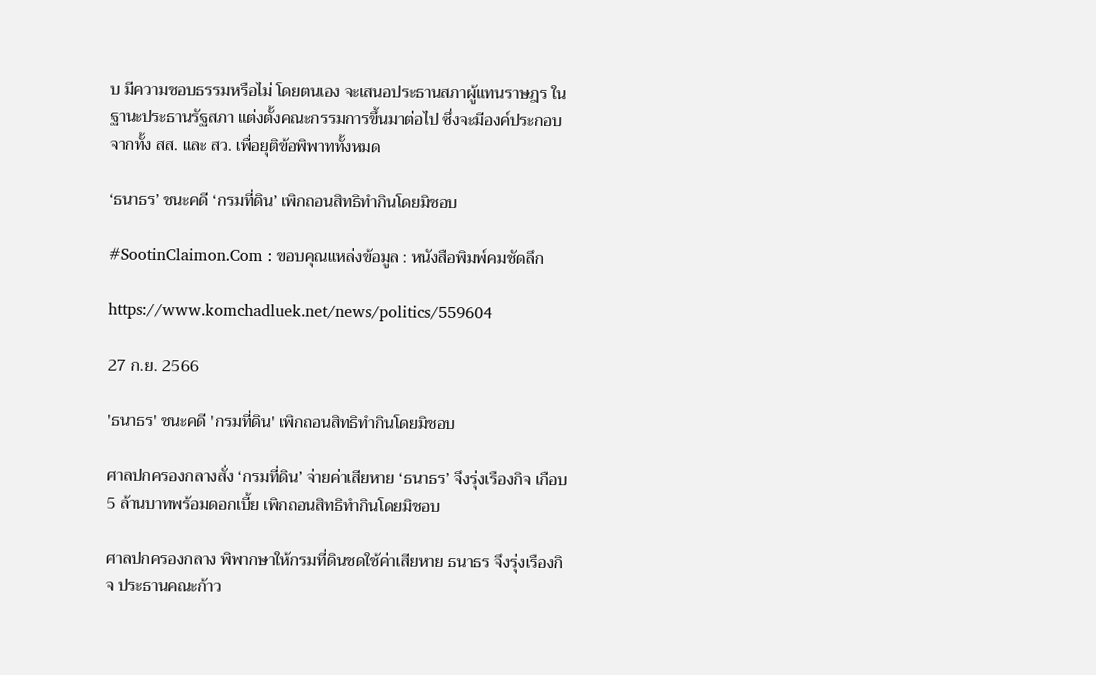บ มีความชอบธรรมหรือไม่ โดยตนเอง จะเสนอประธานสภาผู้แทนราษฎร ในฐานะประธานรัฐสภา แต่งตั้งคณะกรรมการขึ้นมาต่อไป ซึ่งจะมีองค์ประกอบจากทั้ง สส. และ สว. เพื่อยุติข้อพิพาททั้งหมด

‘ธนาธร’ ชนะคดี ‘กรมที่ดิน’ เพิกถอนสิทธิทำกินโดยมิชอบ

#SootinClaimon.Com : ขอบคุณแหล่งข้อมูล : หนังสือพิมพ์คมชัดลึก

https://www.komchadluek.net/news/politics/559604

27 ก.ย. 2566

'ธนาธร' ชนะคดี 'กรมที่ดิน' เพิกถอนสิทธิทำกินโดยมิชอบ

ศาลปกครองกลางสั่ง ‘กรมที่ดิน’ จ่ายค่าเสียหาย ‘ธนาธร’ จึงรุ่งเรืองกิจ เกือบ 5 ล้านบาทพร้อมดอกเบี้ย เพิกถอนสิทธิทำกินโดยมิชอบ

ศาลปกครองกลาง พิพากษาให้กรมที่ดินชดใช้ค่าเสียหาย ธนาธร จึงรุ่งเรืองกิจ ประธานคณะก้าว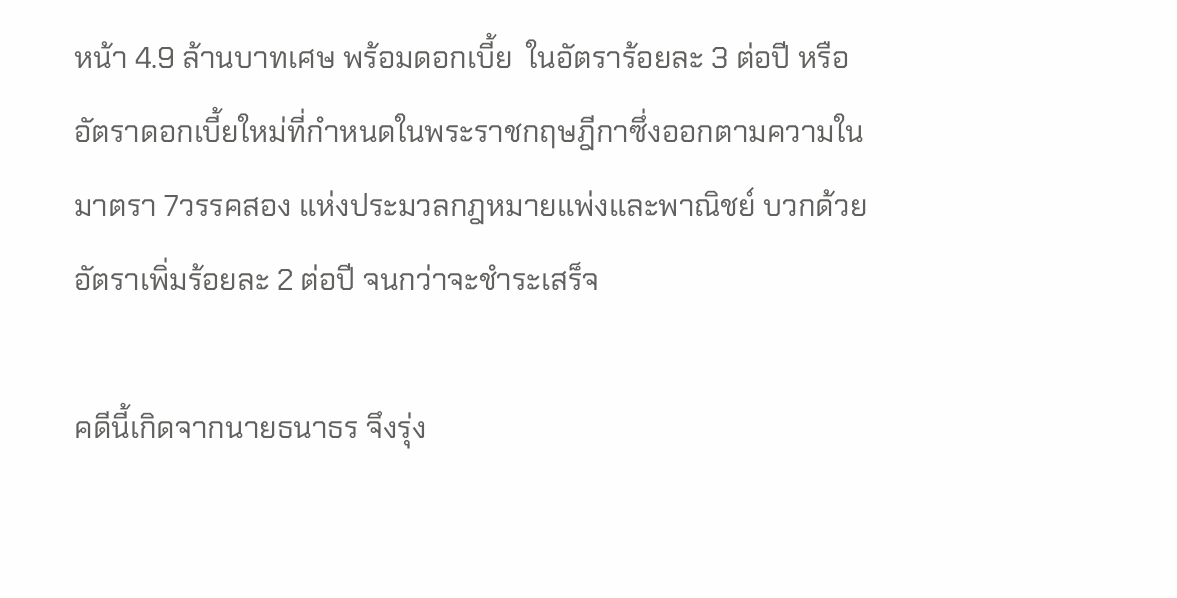หน้า 4.9 ล้านบาทเศษ พร้อมดอกเบี้ย  ในอัตราร้อยละ 3 ต่อปี หรืออัตราดอกเบี้ยใหม่ที่กำหนดในพระราชกฤษฎีกาซึ่งออกตามความในมาตรา 7วรรคสอง แห่งประมวลกฎหมายแพ่งและพาณิชย์ บวกด้วยอัตราเพิ่มร้อยละ 2 ต่อปี จนกว่าจะชำระเสร็จ

คดีนี้เกิดจากนายธนาธร จึงรุ่ง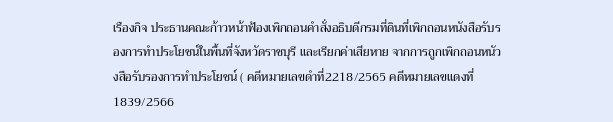เรืองกิจ ประธานคณะก้าวหน้าฟ้องเพิกถอนคำสั่งอธิบดีกรมที่ดินที่เพิกถอนหนังสือรับรองการทำประโยชน์ในพื้นที่จังหวัดราชบุรี และเรียกค่าเสียหาย จากการถูกเพิกถอนหนัวงสือรับรองการทำประโยชน์ ( คดีหมายเลขดำที่2218/2565 คดีหมายเลขแดงที่ 1839/2566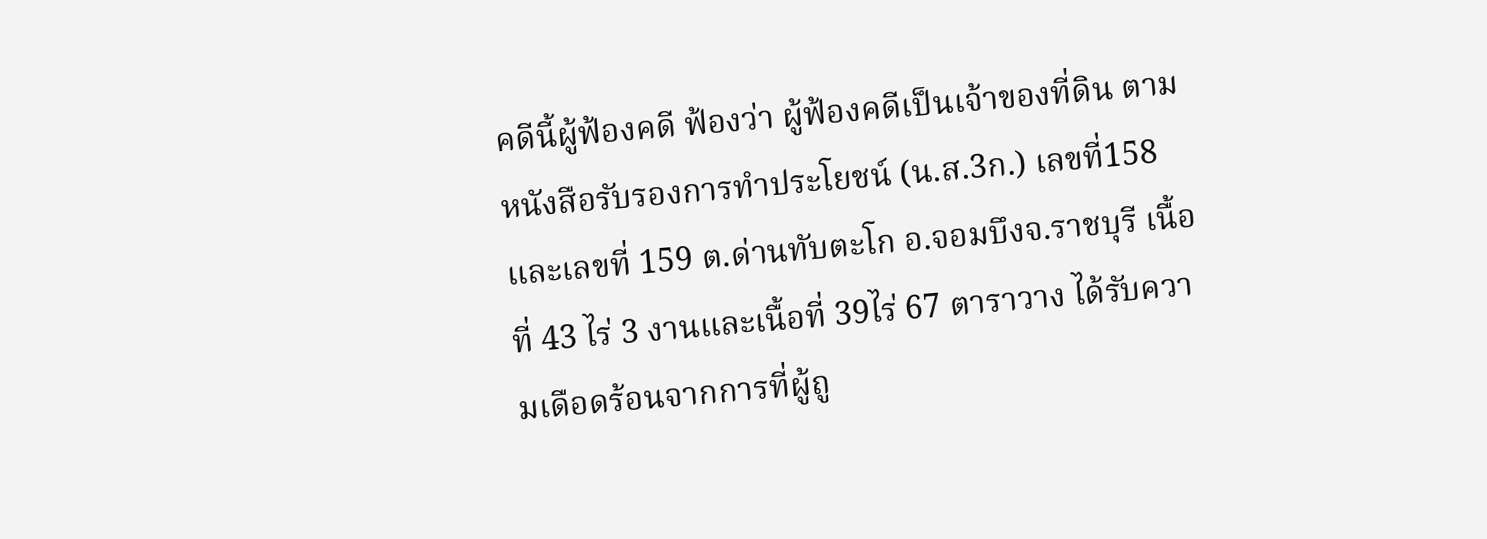คดีนี้ผู้ฟ้องคดี ฟ้องว่า ผู้ฟ้องคดีเป็นเจ้าของที่ดิน ตามหนังสือรับรองการทำประโยชน์ (น.ส.3ก.) เลขที่158และเลขที่ 159 ต.ด่านทับตะโก อ.จอมบึงจ.ราชบุรี เนื้อที่ 43 ไร่ 3 งานและเนื้อที่ 39ไร่ 67 ตาราวาง ได้รับความเดือดร้อนจากการที่ผู้ถู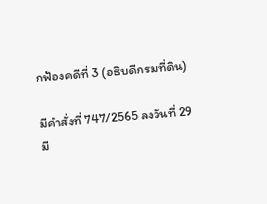กฟ้องคดีที่ 3 (อธิบดีกรมที่ดิน)

มีคำสั่งที่ 747/2565 ลงวันที่ 29 มี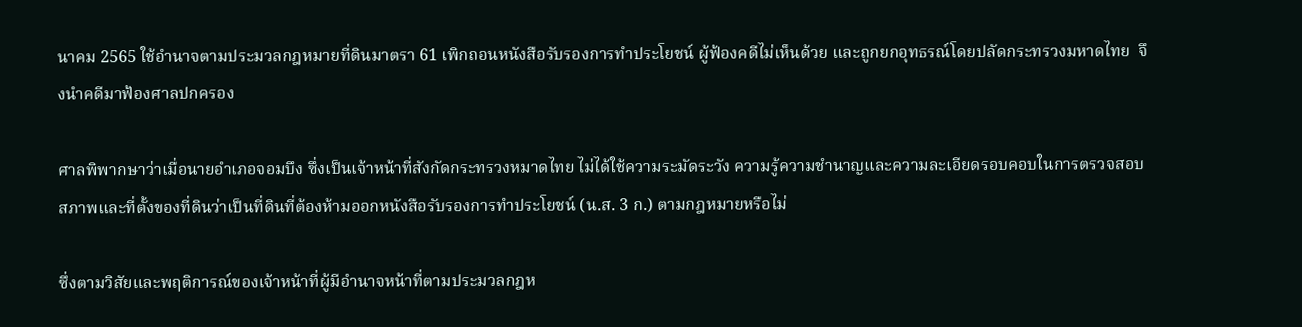นาคม 2565 ใช้อำนาจตามประมวลกฎหมายที่ดินมาตรา 61 เพิกถอนหนังสือรับรองการทำประโยชน์ ผู้ฟ้องคดีไม่เห็นด้วย และถูกยกอุทธรณ์โดยปลัดกระทรวงมหาดไทย  จึงนำคดีมาฟ้องศาลปกครอง

ศาลพิพากษาว่าเมื่อนายอำเภอจอมบึง ซึ่งเป็นเจ้าหน้าที่สังกัดกระทรวงหมาดไทย ไม่ได้ใช้ความระมัดระวัง ความรู้ความชำนาญและความละเอียดรอบคอบในการตรวจสอบสภาพและที่ตั้งของที่ดินว่าเป็นที่ดินที่ต้องห้ามออกหนังสือรับรองการทำประโยชน์ (น.ส. 3 ก.) ตามกฎหมายหรือไม่

ซึ่งตามวิสัยและพฤติการณ์ของเจ้าหน้าที่ผู้มีอำนาจหน้าที่ตามประมวลกฎห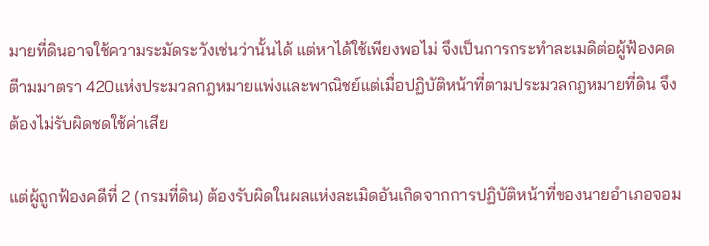มายที่ดินอาจใช้ความระมัดระวังเช่นว่านั้นได้ แต่หาได้ใช้เพียงพอไม่ จึงเป็นการกระทำละเมดิต่อผู้ฟ้องคดตีามมาตรา 420แห่งประมวลกฎหมายแพ่งและพาณิชย์แต่เมื่อปฏิบัติหน้าที่ตามประมวลกฎหมายที่ดิน จึงต้องไม่รับผิดชดใช้ค่าเสีย

แต่ผู้ถูกฟ้องคดีที่ 2 (กรมที่ดิน) ต้องรับผิดในผลแห่งละเมิดอันเกิดจากการปฏิบัติหน้าที่ของนายอำเภอจอม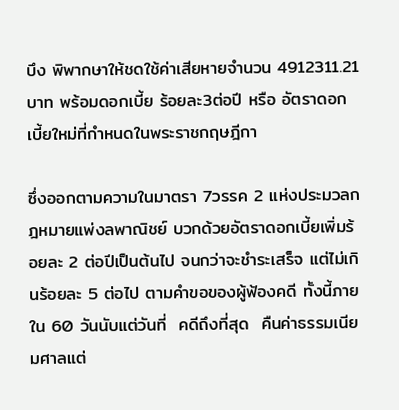บึง พิพากษาให้ชดใช้ค่าเสียหายจำนวน 4912311.21 บาท พร้อมดอกเบี้ย ร้อยละ3ต่อปี หรือ อัตราดอกเบี้ยใหม่ที่กำหนดในพระราชกฤษฎีกา

ซึ่งออกตามความในมาตรา 7วรรค 2 แห่งประมวลกฎหมายแพ่งลพาณิชย์ บวกด้วยอัตราดอกเบี้ยเพิ่มร้อยละ 2 ต่อปีเป็นต้นไป จนกว่าจะชำระเสร็จ แต่ไม่เกินร้อยละ 5 ต่อไป ตามคำขอของผู้ฟ้องคดี ทั้งนี้ภายใน 60 วันนับแต่วันที่  คดีถึงที่สุด  คืนค่าธรรมเนียมศาลแต่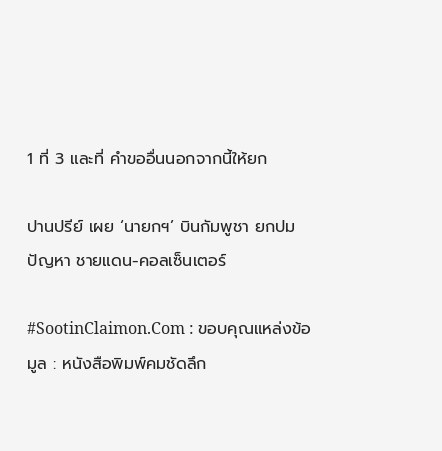1 ที่ 3 และที่ คำขออื่นนอกจากนี้ให้ยก

ปานปรีย์ เผย ‘นายกฯ’ บินกัมพูชา ยกปมปัญหา ชายแดน-คอลเซ็นเตอร์

#SootinClaimon.Com : ขอบคุณแหล่งข้อมูล : หนังสือพิมพ์คมชัดลึก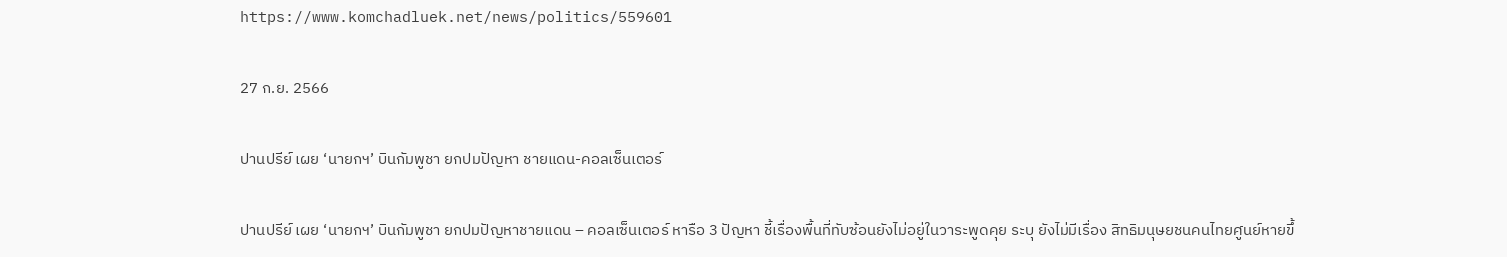https://www.komchadluek.net/news/politics/559601

27 ก.ย. 2566

ปานปรีย์ เผย ‘นายกฯ’ บินกัมพูชา ยกปมปัญหา ชายแดน-คอลเซ็นเตอร์

ปานปรีย์ เผย ‘นายกฯ’ บินกัมพูชา ยกปมปัญหาชายแดน – คอลเซ็นเตอร์ หารือ 3 ปัญหา ชี้เรื่องพื้นที่ทับซ้อนยังไม่อยู่ในวาระพูดคุย ระบุ ยังไม่มีเรื่อง สิทธิมนุษยชนคนไทยศูนย์หายขึ้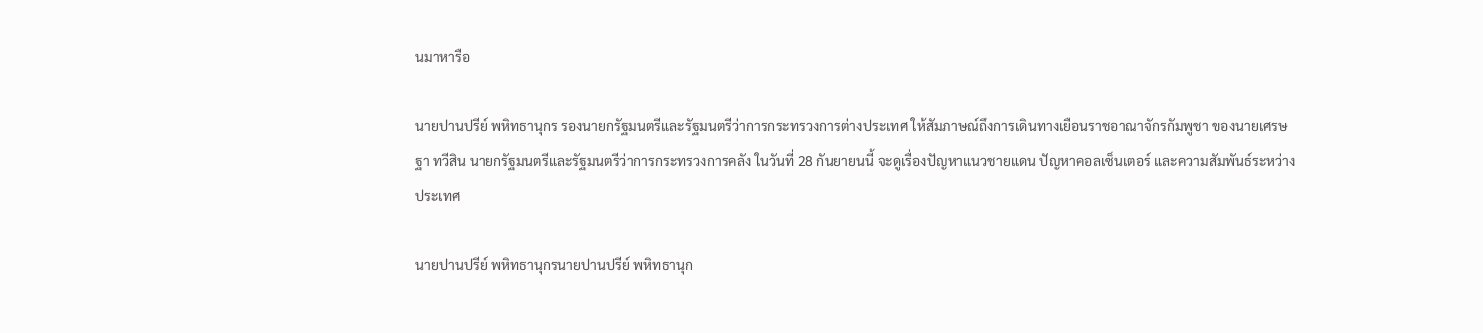นมาหารือ

นายปานปรีย์ พหิทธานุกร รองนายกรัฐมนตรีและรัฐมนตรีว่าการกระทรวงการต่างประเทศ ให้สัมภาษณ์ถึงการเดินทางเยือนราชอาณาจักรกัมพูชา ของนายเศรษฐา ทวีสิน นายกรัฐมนตรีและรัฐมนตรีว่าการกระทรวงการคลัง ในวันที่ 28 กันยายนนี้ จะดูเรื่องปัญหาแนวชายแดน ปัญหาคอลเซ็นเตอร์ และความสัมพันธ์ระหว่างประเทศ

นายปานปรีย์ พหิทธานุกรนายปานปรีย์ พหิทธานุก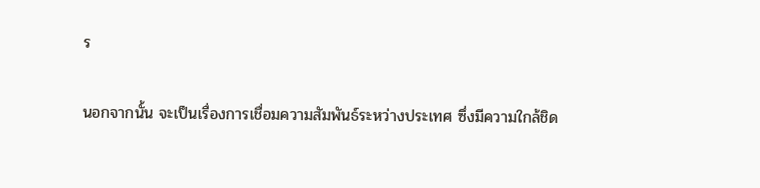ร

นอกจากนั้น จะเป็นเรื่องการเชื่อมความสัมพันธ์ระหว่างประเทศ ซึ่งมีความใกล้ชิด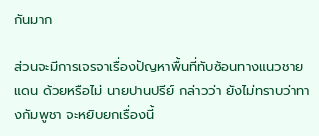กันมาก

ส่วนจะมีการเจรจาเรื่องปัญหาพื้นที่ทับซ้อนทางแนวชายแดน ด้วยหรือไม่ นายปานปรีย์ กล่าวว่า ยังไม่ทราบว่าทางกัมพูชา จะหยิบยกเรื่องนี้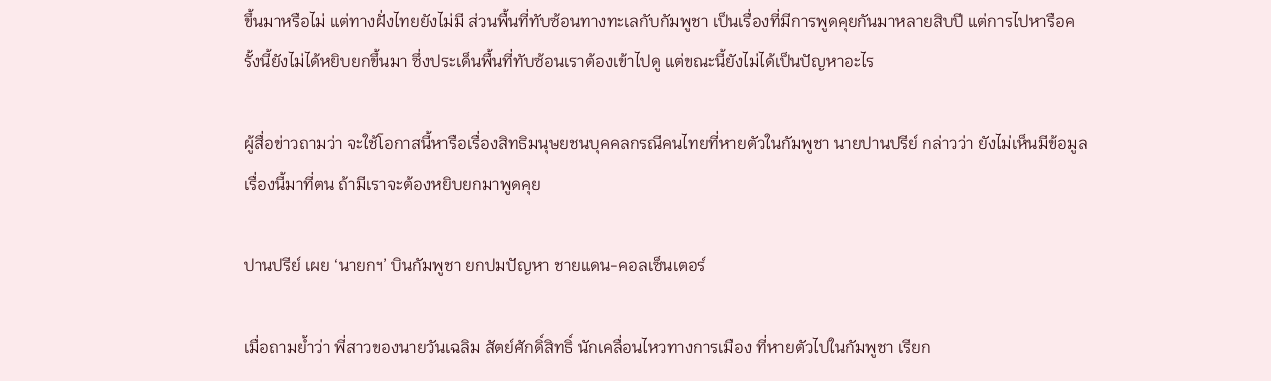ขึ้นมาหรือไม่ แต่ทางฝั่งไทยยังไม่มี ส่วนพื้นที่ทับซ้อนทางทะเลกับกัมพูชา เป็นเรื่องที่มีการพูดคุยกันมาหลายสิบปี แต่การไปหารือครั้งนี้ยังไม่ได้หยิบยกขึ้นมา ซึ่งประเด็นพื้นที่ทับซ้อนเราต้องเข้าไปดู แต่ขณะนี้ยังไม่ได้เป็นปัญหาอะไร

ผู้สื่อข่าวถามว่า จะใช้โอกาสนี้หารือเรื่องสิทธิมนุษยชนบุคคลกรณีคนไทยที่หายตัวในกัมพูชา นายปานปรีย์ กล่าวว่า ยังไม่เห็นมีข้อมูลเรื่องนี้มาที่ตน ถ้ามีเราจะต้องหยิบยกมาพูดคุย

ปานปรีย์ เผย ‘นายกฯ’ บินกัมพูชา ยกปมปัญหา ชายแดน-คอลเซ็นเตอร์

เมื่อถามย้ำว่า พี่สาวของนายวันเฉลิม สัตย์ศักดิ์สิทธิ์ นักเคลื่อนไหวทางการเมือง ที่หายตัวไปในกัมพูชา เรียก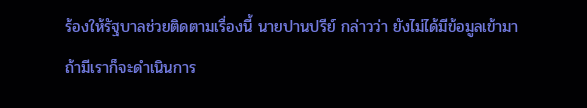ร้องให้รัฐบาลช่วยติดตามเรื่องนี้ นายปานปรีย์ กล่าวว่า ยังไม่ได้มีข้อมูลเข้ามา ถ้ามีเราก็จะดำเนินการ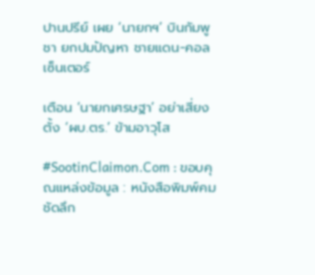ปานปรีย์ เผย ‘นายกฯ’ บินกัมพูชา ยกปมปัญหา ชายแดน-คอลเซ็นเตอร์

เตือน ‘นายกเศรษฐา’ อย่าเสี่ยงตั้ง ‘ผบ.ตร.’ ข้ามอาวุโส

#SootinClaimon.Com : ขอบคุณแหล่งข้อมูล : หนังสือพิมพ์คมชัดลึก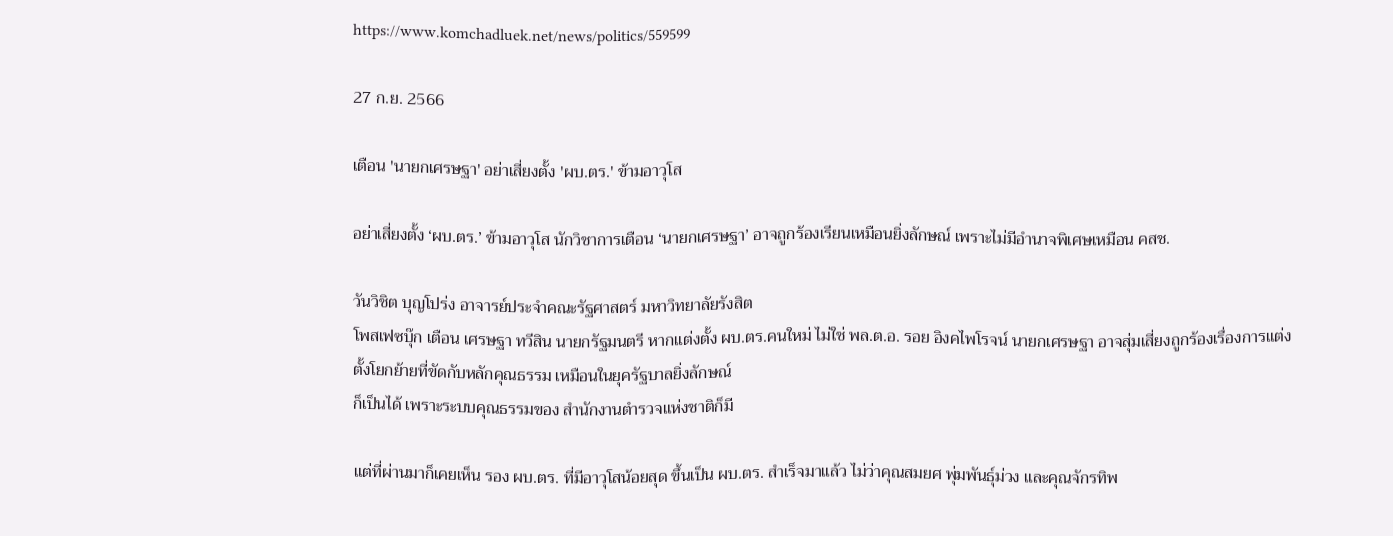https://www.komchadluek.net/news/politics/559599

27 ก.ย. 2566

เตือน 'นายกเศรษฐา' อย่าเสี่ยงตั้ง 'ผบ.ตร.' ข้ามอาวุโส

อย่าเสี่ยงตั้ง ‘ผบ.ตร.’ ข้ามอาวุโส นักวิชาการเตือน ‘นายกเศรษฐา’ อาจถูกร้องเรียนเหมือนยิ่งลักษณ์ เพราะไม่มีอำนาจพิเศษเหมือน คสช.

วันวิชิต บุญโปร่ง อาจารย์ประจำคณะรัฐศาสตร์ มหาวิทยาลัยรังสิต
โพสเฟซบุ๊ก เตือน เศรษฐา ทวีสิน นายกรัฐมนตรี หากแต่งตั้ง ผบ.ตร.คนใหม่ ไม่ใช่ พล.ต.อ. รอย อิงคไพโรจน์ นายกเศรษฐา อาจสุ่มเสี่ยงถูกร้องเรื่องการแต่งตั้งโยกย้ายที่ขัดกับหลักคุณธรรม เหมือนในยุครัฐบาลยิ่งลักษณ์
ก็เป็นได้ เพราะระบบคุณธรรมของ สำนักงานตำรวจแห่งชาติก็มี

แต่ที่ผ่านมาก็เคยเห็น รอง ผบ.ตร. ที่มีอาวุโสน้อยสุด ขึ้นเป็น ผบ.ตร. สำเร็จมาแล้ว ไม่ว่าคุณสมยศ พุ่มพันธุ์ม่วง และคุณจักรทิพ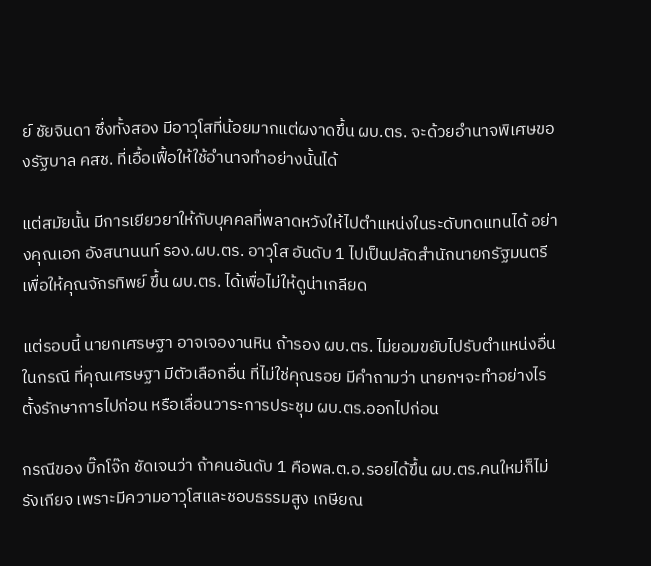ย์ ชัยจินดา ซึ่งทั้งสอง มีอาวุโสที่น้อยมากแต่ผงาดขึ้น ผบ.ตร. จะด้วยอำนาจพิเศษของรัฐบาล คสช. ที่เอื้อเฟื้อให้ใช้อำนาจทำอย่างนั้นได้

แต่สมัยนั้น มีการเยียวยาให้กับบุคคลที่พลาดหวังให้ไปตำแหน่งในระดับทดแทนได้ อย่างคุณเอก อังสนานนท์ รอง.ผบ.ตร. อาวุโส อันดับ 1 ไปเป็นปลัดสำนักนายกรัฐมนตรี เพื่อให้คุณจักรทิพย์ ขึ้น ผบ.ตร. ได้เพื่อไม่ให้ดูน่าเกลียด

แต่รอบนี้ นายกเศรษฐา อาจเจองานหิน ถ้ารอง ผบ.ตร. ไม่ยอมขยับไปรับตำแหน่งอื่น ในกรณี ที่คุณเศรษฐา มีตัวเลือกอื่น ที่ไม่ใช่คุณรอย มีคำถามว่า นายกฯจะทำอย่างไร ตั้งรักษาการไปก่อน หรือเลื่อนวาระการประชุม ผบ.ตร.ออกไปก่อน

กรณีของ บิ๊กโจ๊ก ชัดเจนว่า ถ้าคนอันดับ 1 คือพล.ต.อ.รอยได้ขึ้น ผบ.ตร.คนใหม่ก็ไม่รังเกียจ เพราะมีความอาวุโสและชอบธรรมสูง เกษียณ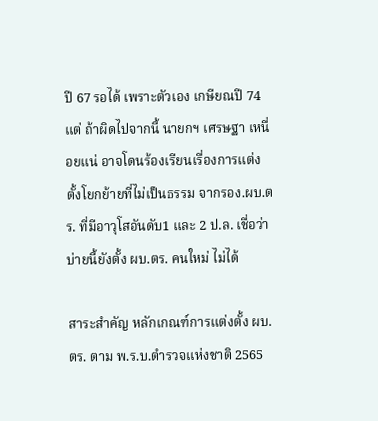ปี 67 รอได้ เพราะตัวเอง เกษียณปี 74แต่ ถ้าผิดไปจากนี้ นายกฯ เศรษฐา เหนื่อยแน่ อาจโดนร้องเรียนเรื่องการแต่งตั้งโยกย้ายที่ไม่เป็นธรรม จากรอง.ผบ.ตร. ที่มีอาวุโสอันดับ1 และ 2 ป.ล. เชื่อว่าบ่ายนี้ยังตั้ง ผบ.ตร. คนใหม่ ไม่ได้

สาระสำคัญ หลักเกณฑ์การแต่งตั้ง ผบ.ตร. ตาม พ.ร.บ.ตำรวจแห่งชาติ 2565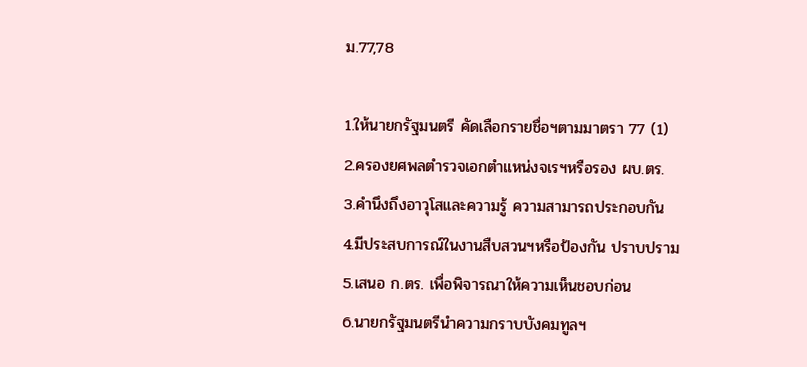ม.77,78

1.ให้นายกรัฐมนตรี คัดเลือกรายชื่อฯตามมาตรา 77 (1)
2.ครองยศพลตำรวจเอกตำแหน่งจเรฯหรือรอง ผบ.ตร.
3.คำนึงถึงอาวุโสและความรู้ ความสามารถประกอบกัน
4.มีประสบการณ์ในงานสืบสวนฯหรือป้องกัน ปราบปราม
5.เสนอ ก.ตร. เพื่อพิจารณาให้ความเห็นชอบก่อน
6.นายกรัฐมนตรีนำความกราบบังคมทูลฯ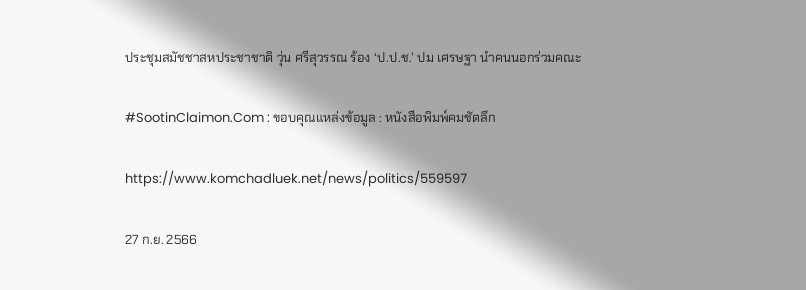ประชุมสมัชชาสหประชาชาติ วุ่น ศรีสุวรรณ ร้อง ‘ป.ป.ช.’ ปม เศรษฐา นำคนนอกร่วมคณะ

#SootinClaimon.Com : ขอบคุณแหล่งข้อมูล : หนังสือพิมพ์คมชัดลึก

https://www.komchadluek.net/news/politics/559597

27 ก.ย. 2566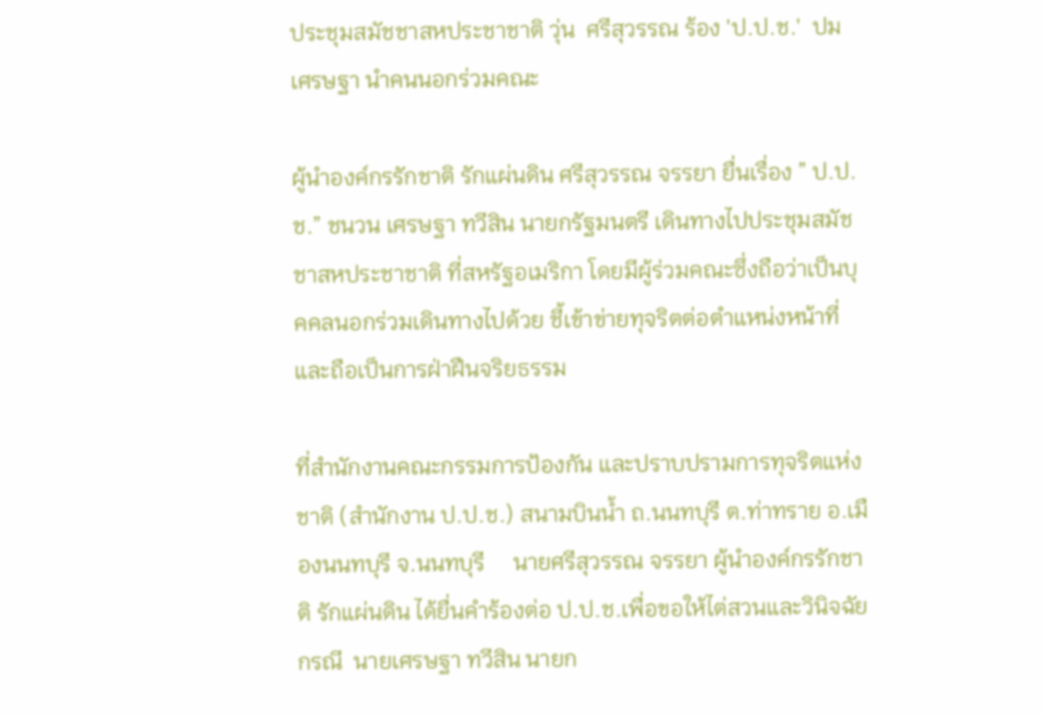ประชุมสมัชชาสหประชาชาติ วุ่น  ศรีสุวรรณ ร้อง 'ป.ป.ช.'  ปม เศรษฐา นำคนนอกร่วมคณะ

ผู้นำองค์กรรักชาติ รักแผ่นดิน ศรีสุวรรณ จรรยา ยื่นเรื่อง ” ป.ป.ช.” ชนวน เศรษฐา ทวีสิน นายกรัฐมนตรี เดินทางไปประชุมสมัชชาสหประชาชาติ ที่สหรัฐอเมริกา โดยมีผู้ร่วมคณะซึ่งถือว่าเป็นบุคคลนอกร่วมเดินทางไปด้วย ชี้เข้าข่ายทุจริตต่อตำแหน่งหน้าที่และถือเป็นการฝ่าฝืนจริยธรรม

ที่สำนักงานคณะกรรมการป้องกัน และปราบปรามการทุจริตแห่งชาติ (สำนักงาน ป.ป.ช.) สนามบินน้ำ ถ.นนทบุรี ต.ท่าทราย อ.เมืองนนทบุรี จ.นนทบุรี     นายศรีสุวรรณ จรรยา ผู้นำองค์กรรักชาติ รักแผ่นดิน ได้ยื่นคำร้องต่อ ป.ป.ช.เพื่อขอให้ไต่สวนและวินิจฉัย กรณี  นายเศรษฐา ทวีสิน นายก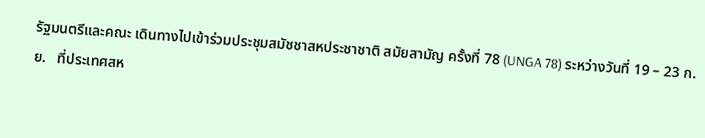รัฐมนตรีและคณะ เดินทางไปเข้าร่วมประชุมสมัชชาสหประชาชาติ สมัยสามัญ ครั้งที่ 78 (UNGA 78) ระหว่างวันที่ 19 – 23 ก.ย.   ที่ประเทศสห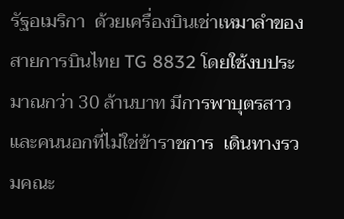รัฐอเมริกา  ด้วยเครื่องบินเช่าเหมาลำของสายการบินไทย TG 8832 โดยใช้งบประมาณกว่า 30 ล้านบาท มีการพาบุตรสาว และคนนอกที่ไม่ใช่ข้าราชการ  เดินทางรวมคณะ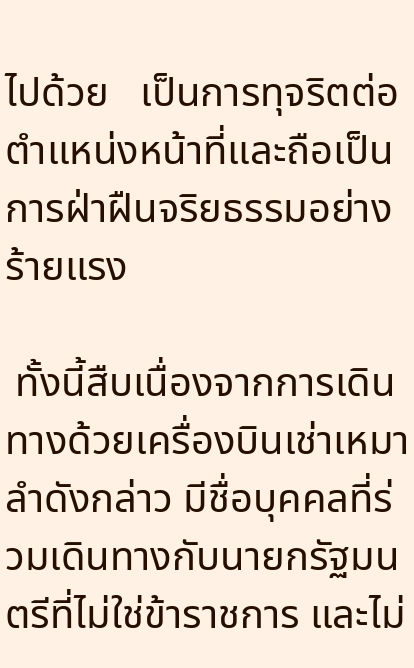ไปด้วย   เป็นการทุจริตต่อตำแหน่งหน้าที่และถือเป็นการฝ่าฝืนจริยธรรมอย่างร้ายแรง

 ทั้งนี้สืบเนื่องจากการเดินทางด้วยเครื่องบินเช่าเหมาลำดังกล่าว มีชื่อบุคคลที่ร่วมเดินทางกับนายกรัฐมนตรีที่ไม่ใช่ข้าราชการ และไม่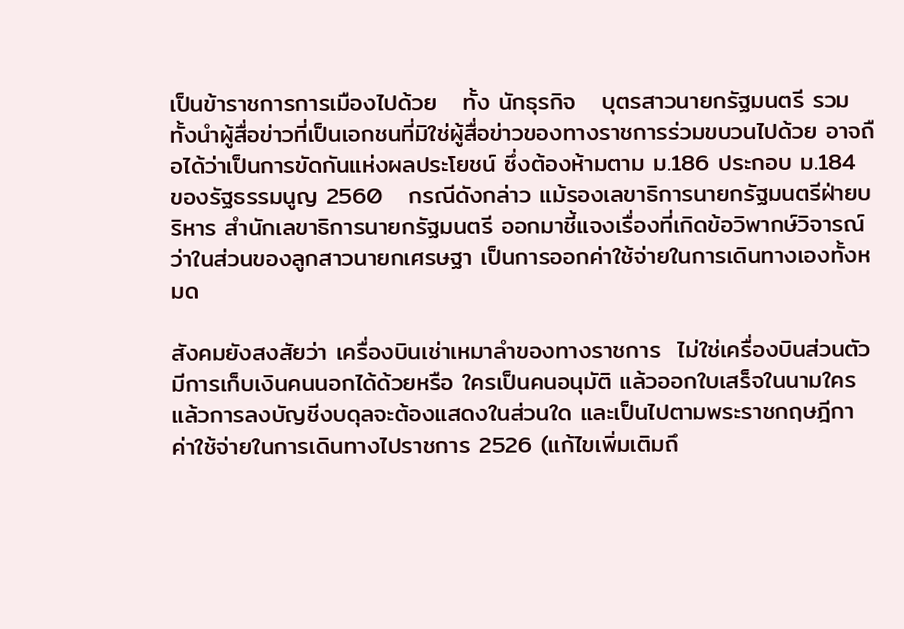เป็นข้าราชการการเมืองไปด้วย   ทั้ง นักธุรกิจ   บุตรสาวนายกรัฐมนตรี รวมทั้งนำผู้สื่อข่าวที่เป็นเอกชนที่มิใช่ผู้สื่อข่าวของทางราชการร่วมขบวนไปด้วย อาจถือได้ว่าเป็นการขัดกันแห่งผลประโยชน์ ซึ่งต้องห้ามตาม ม.186 ประกอบ ม.184 ของรัฐธรรมนูญ 2560   กรณีดังกล่าว แม้รองเลขาธิการนายกรัฐมนตรีฝ่ายบริหาร สำนักเลขาธิการนายกรัฐมนตรี ออกมาชี้แจงเรื่องที่เกิดข้อวิพากษ์วิจารณ์ว่าในส่วนของลูกสาวนายกเศรษฐา เป็นการออกค่าใช้จ่ายในการเดินทางเองทั้งหมด

สังคมยังสงสัยว่า เครื่องบินเช่าเหมาลำของทางราชการ  ไม่ใช่เครื่องบินส่วนตัว   มีการเก็บเงินคนนอกได้ด้วยหรือ ใครเป็นคนอนุมัติ แล้วออกใบเสร็จในนามใคร แล้วการลงบัญชีงบดุลจะต้องแสดงในส่วนใด และเป็นไปตามพระราชกฤษฎีกา ค่าใช้จ่ายในการเดินทางไปราชการ 2526 (แก้ไขเพิ่มเติมถึ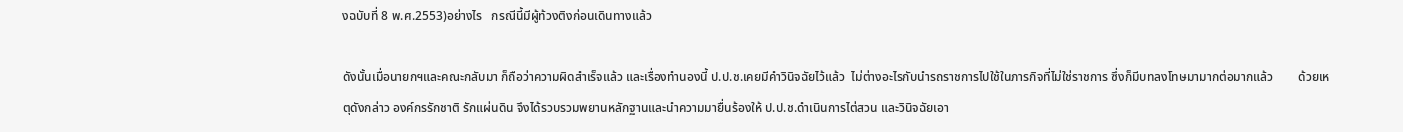งฉบับที่ 8 พ.ศ.2553)อย่างไร   กรณีนี้มีผู้ท้วงติงก่อนเดินทางแล้ว

ดังนั้นเมื่อนายกฯและคณะกลับมา ก็ถือว่าความผิดสำเร็จแล้ว และเรื่องทำนองนี้ ป.ป.ช.เคยมีคำวินิจฉัยไว้แล้ว  ไม่ต่างอะไรกับนำรถราชการไปใช้ในภารกิจที่ไม่ใช่ราชการ ซึ่งก็มีบทลงโทษมามากต่อมากแล้ว        ด้วยเหตุดังกล่าว องค์กรรักชาติ รักแผ่นดิน จึงได้รวบรวมพยานหลักฐานและนำความมายื่นร้องให้ ป.ป.ช.ดำเนินการไต่สวน และวินิจฉัยเอา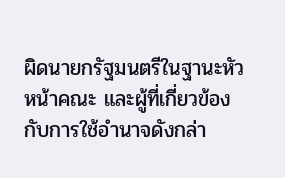ผิดนายกรัฐมนตรีในฐานะหัวหน้าคณะ และผู้ที่เกี่ยวข้องกับการใช้อำนาจดังกล่า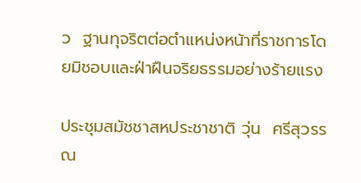ว  ฐานทุจริตต่อตำแหน่งหน้าที่ราชการโดยมิชอบและฝ่าฝืนจริยธรรมอย่างร้ายแรง

ประชุมสมัชชาสหประชาชาติ วุ่น  ศรีสุวรรณ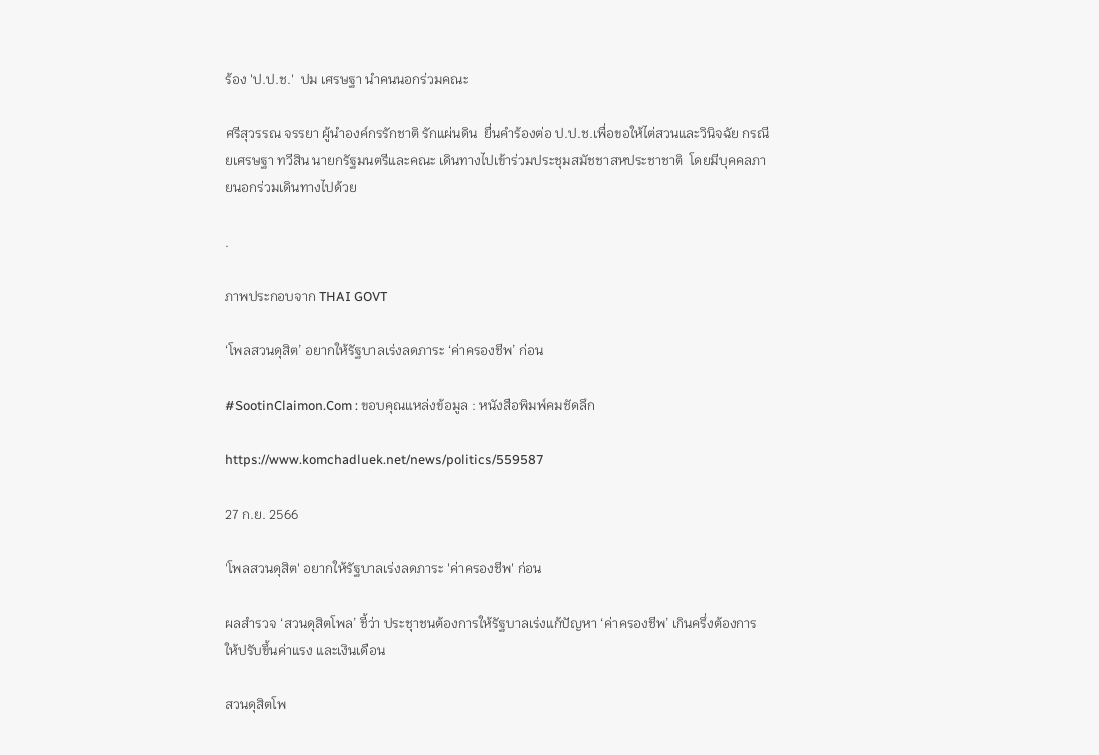ร้อง 'ป.ป.ช.'  ปม เศรษฐา นำคนนอกร่วมคณะ

ศรีสุวรรณ จรรยา ผู้นำองค์กรรักชาติ รักแผ่นดิน  ยื่นคำร้องต่อ ป.ป.ช.เพื่อขอให้ไต่สวนและวินิจฉัย กรณี ยเศรษฐา ทวีสิน นายกรัฐมนตรีและคณะ เดินทางไปเข้าร่วมประชุมสมัชชาสหประชาชาติ  โดยมีบุคคลภายนอกร่วมเดินทางไปด้วย

.

ภาพประกอบจาก THAI GOVT

‘โพลสวนดุสิต’ อยากให้รัฐบาลเร่งลดภาระ ‘ค่าครองชีพ’ ก่อน

#SootinClaimon.Com : ขอบคุณแหล่งข้อมูล : หนังสือพิมพ์คมชัดลึก

https://www.komchadluek.net/news/politics/559587

27 ก.ย. 2566

'โพลสวนดุสิต' อยากให้รัฐบาลเร่งลดภาระ 'ค่าครองชีพ' ก่อน

ผลสำรวจ ‘สวนดุสิตโพล’ ชี้ว่า ประชุาชนต้องการให้รัฐบาลเร่งแก้ปัญหา ‘ค่าครองชีพ’ เกินครึ่งต้องการให้ปรับขึ้นค่าแรง และเงินเดือน

สวนดุสิตโพ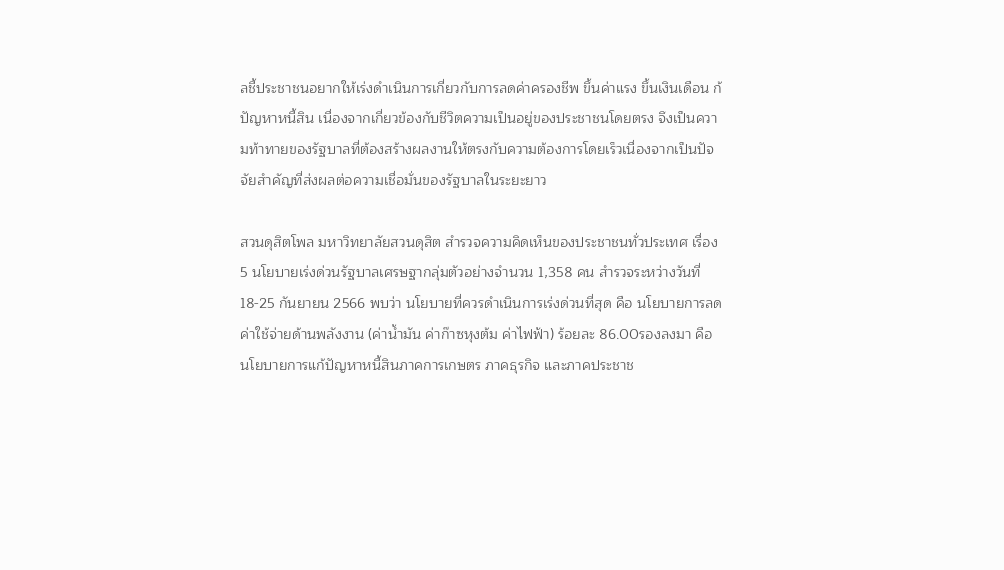ลชี้ประชาชนอยากให้เร่งดำเนินการเกี่ยวกับการลดค่าครองชีพ ขึ้นค่าแรง ขึ้นเงินเดือน ก้ปัญหาหนี้สิน เนื่องจากเกี่ยวข้องกับชีวิตความเป็นอยู่ของประชาชนโดยตรง จึงเป็นความท้าทายของรัฐบาลที่ต้องสร้างผลงานให้ตรงกับความต้องการโดยเร็วเนื่องจากเป็นปัจจัยสำคัญที่ส่งผลต่อความเชื่อมั่นของรัฐบาลในระยะยาว

สวนดุสิตโพล มหาวิทยาลัยสวนดุสิต สำรวจความคิดเห็นของประชาชนทั่วประเทศ เรื่อง 5 นโยบายเร่งด่วนรัฐบาลเศรษฐากลุ่มตัวอย่างจำนวน 1,358 คน สำรวจระหว่างวันที่ 18-25 กันยายน 2566 พบว่า นโยบายที่ควรดำเนินการเร่งด่วนที่สุด คือ นโยบายการลดค่าใช้จ่ายด้านพลังงาน (ค่าน้ำมัน ค่าก๊าซหุงต้ม ค่าไฟฟ้า) ร้อยละ 86.00รองลงมา คือ นโยบายการแก้ปัญหาหนี้สินภาคการเกษตร ภาคธุรกิจ และภาคประชาช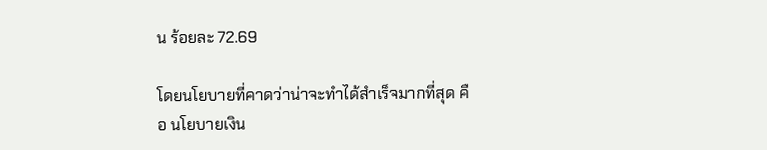น ร้อยละ 72.69

โดยนโยบายที่คาดว่าน่าจะทำได้สำเร็จมากที่สุด คือ นโยบายเงิน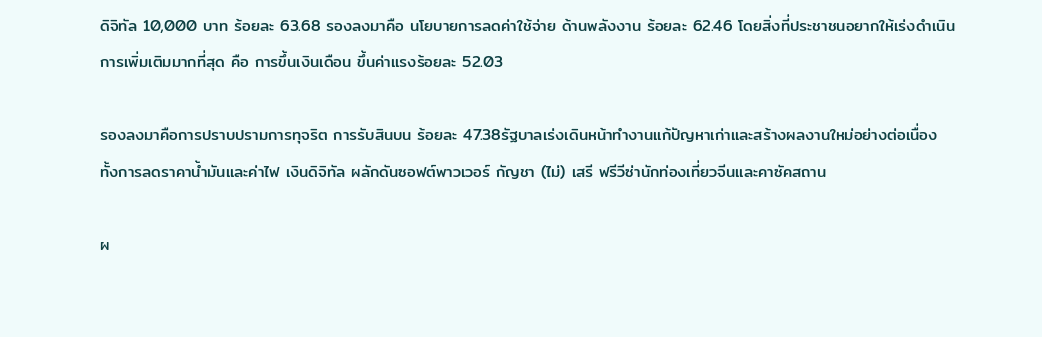ดิจิทัล 10,000 บาท ร้อยละ 63.68 รองลงมาคือ นโยบายการลดค่าใช้จ่าย ด้านพลังงาน ร้อยละ 62.46 โดยสิ่งที่ประชาชนอยากให้เร่งดำเนินการเพิ่มเติมมากที่สุด คือ การขึ้นเงินเดือน ขึ้นค่าแรงร้อยละ 52.03

รองลงมาคือการปราบปรามการทุจริต การรับสินบน ร้อยละ 47.38รัฐบาลเร่งเดินหน้าทำงานแก้ปัญหาเก่าและสร้างผลงานใหม่อย่างต่อเนื่อง ทั้งการลดราคาน้ำมันและค่าไฟ เงินดิจิทัล ผลักดันซอฟต์พาวเวอร์ กัญชา (ไม่) เสรี ฟรีวีซ่านักท่องเที่ยวจีนและคาซัคสถาน

ผ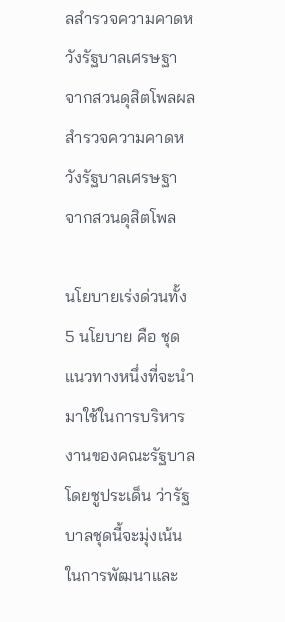ลสำรวจความคาดหวังรัฐบาลเศรษฐา จากสวนดุสิตโพลผลสำรวจความคาดหวังรัฐบาลเศรษฐา จากสวนดุสิตโพล

นโยบายเร่งด่วนทั้ง 5 นโยบาย คือ ชุดแนวทางหนึ่งที่จะนำมาใช้ในการบริหารงานของคณะรัฐบาล โดยชูประเด็น ว่ารัฐบาลชุดนี้จะมุ่งเน้นในการพัฒนาและ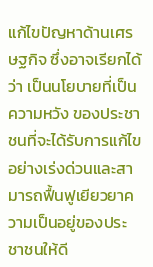แก้ไขปัญหาด้านเศรษฐกิจ ซึ่งอาจเรียกได้ว่า เป็นนโยบายที่เป็น ความหวัง ของประชาชนที่จะได้รับการแก้ไขอย่างเร่งด่วนและสามารถฟื้นฟูเยียวยาความเป็นอยู่ของประชาชนให้ดี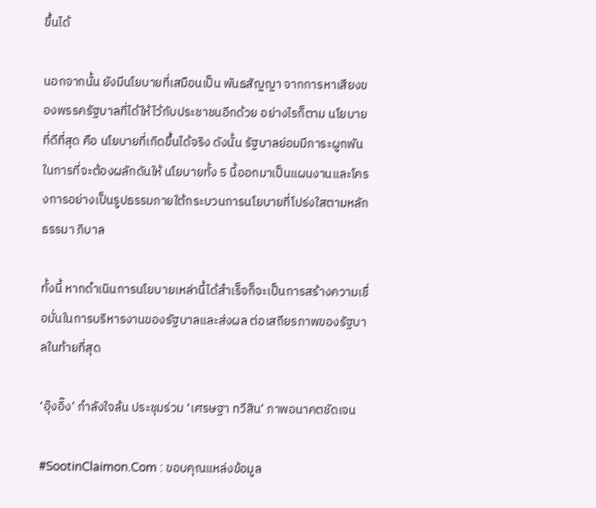ขึ้นได้

นอกจากนั้น ยังมีนโยบายที่เสมือนเป็น พันธสัญญา จากการหาเสียงของพรรครัฐบาลที่ได้ให้ไว้กับประชาชนอีกด้วย อย่างไรก็ตาม นโยบายที่ดีที่สุด คือ นโยบายที่เกิดขึ้นได้จริง ดังนั้น รัฐบาลย่อมมีภาระผูกพันในการที่จะต้องผลักดันให้ นโยบายทั้ง 5 นี้ออกมาเป็นแผนงานและโครงการอย่างเป็นรูปธรรมภายใต้กระบวนการนโยบายที่โปร่งใสตามหลักธรรมา ภิบาล

ทั้งนี้ หากดำเนินการนโยบายเหล่านี้ได้สำเร็จก็จะเป็นการสร้างความเชื่อมั่นในการบริหารงานของรัฐบาลและส่งผล ต่อเสถียรภาพของรัฐบาลในท้ายที่สุด

‘อุ๊งอิ๊ง’ กำลังใจล้น ประชุมร่วม ‘เศรษฐา ทวีสิน’ ภาพอนาคตชัดเจน

#SootinClaimon.Com : ขอบคุณแหล่งข้อมูล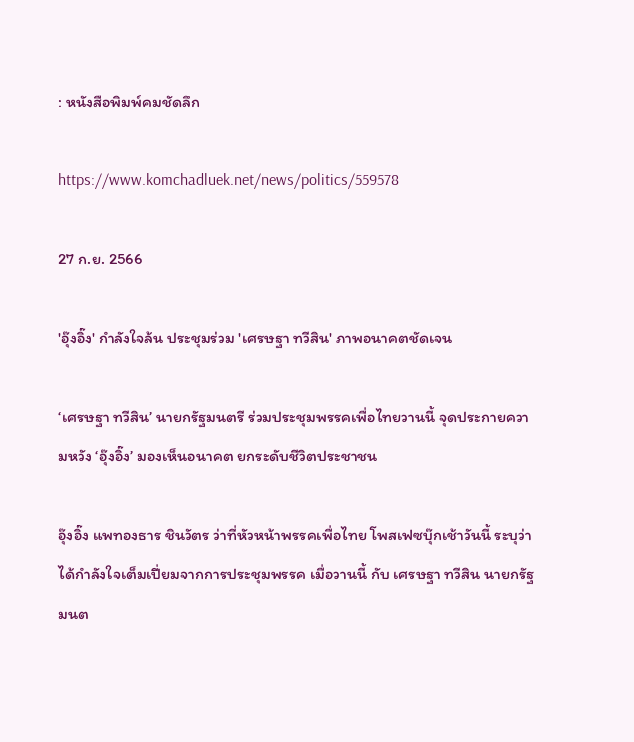: หนังสือพิมพ์คมชัดลึก

https://www.komchadluek.net/news/politics/559578

27 ก.ย. 2566

'อุ๊งอิ๊ง' กำลังใจล้น ประชุมร่วม 'เศรษฐา ทวีสิน' ภาพอนาคตชัดเจน

‘เศรษฐา ทวีสิน’ นายกรัฐมนตรี ร่วมประชุมพรรคเพื่อไทยวานนี้ จุดประกายความหวัง ‘อุ๊งอิ๊ง’ มองเห็นอนาคต ยกระดับชีวิตประชาชน

อุ๊งอิ๊ง แพทองธาร ชินวัตร ว่าที่หัวหน้าพรรคเพื่อไทย โพสเฟซบุ๊กเช้าวันนี้ ระบุว่าได้กำลังใจเต็มเปี่ยมจากการประชุมพรรค เมื่อวานนี้ กับ เศรษฐา ทวีสิน นายกรัฐมนต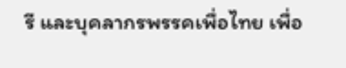รี และบุคลากรพรรคเพื่อไทย เพื่อ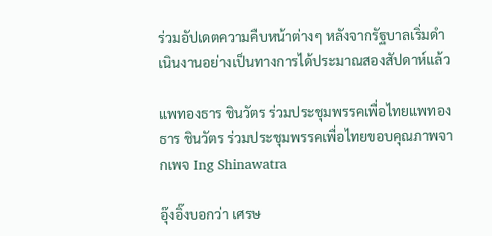ร่วมอัปเดตความคืบหน้าต่างๆ หลังจากรัฐบาลเริ่มดำเนินงานอย่างเป็นทางการได้ประมาณสองสัปดาห์แล้ว

แพทองธาร ชินวัตร ร่วมประชุมพรรคเพื่อไทยแพทองธาร ชินวัตร ร่วมประชุมพรรคเพื่อไทยขอบคุณภาพจากเพจ Ing Shinawatra

อุ๊งอิ๊งบอกว่า เศรษ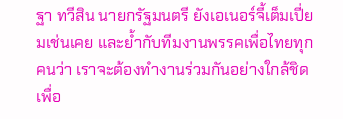ฐา ทวีสิน นายกรัฐมนตรี ยังเอเนอร์จี้เต็มเปี่ยมเช่นเคย และย้ำกับทีมงานพรรคเพื่อไทยทุกคนว่า เราจะต้องทำงานร่วมกันอย่างใกล้ชิดเพื่อ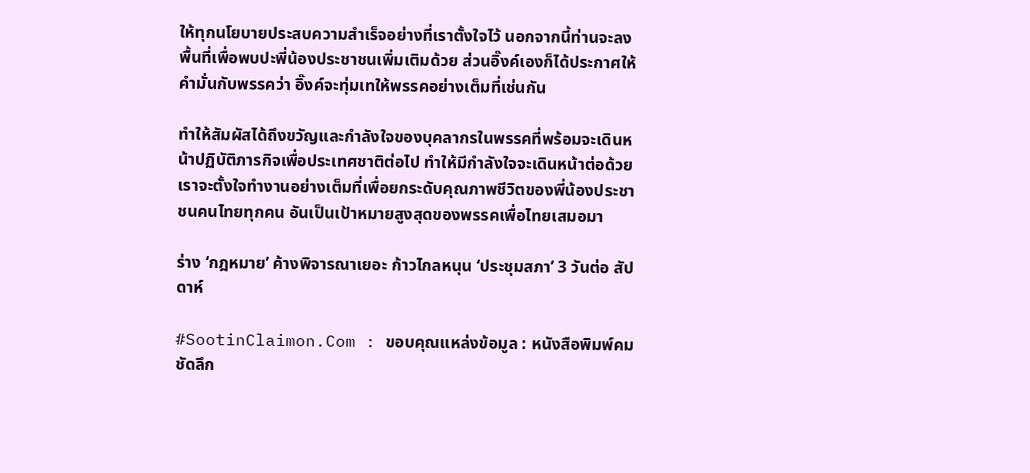ให้ทุกนโยบายประสบความสำเร็จอย่างที่เราตั้งใจไว้ นอกจากนี้ท่านจะลงพื้นที่เพื่อพบปะพี่น้องประชาชนเพิ่มเติมด้วย ส่วนอิ๊งค์เองก็ได้ประกาศให้คำมั่นกับพรรคว่า อิ๊งค์จะทุ่มเทให้พรรคอย่างเต็มที่เช่นกัน

ทำให้สัมผัสได้ถึงขวัญและกำลังใจของบุคลากรในพรรคที่พร้อมจะเดินหน้าปฏิบัติภารกิจเพื่อประเทศชาติต่อไป ทำให้มีกำลังใจจะเดินหน้าต่อด้วย เราจะตั้งใจทำงานอย่างเต็มที่เพื่อยกระดับคุณภาพชีวิตของพี่น้องประชาชนคนไทยทุกคน อันเป็นเป้าหมายสูงสุดของพรรคเพื่อไทยเสมอมา

ร่าง ‘กฎหมาย’ ค้างพิจารณาเยอะ ก้าวไกลหนุน ‘ประชุมสภา’ 3 วันต่อ สัปดาห์

#SootinClaimon.Com : ขอบคุณแหล่งข้อมูล : หนังสือพิมพ์คมชัดลึก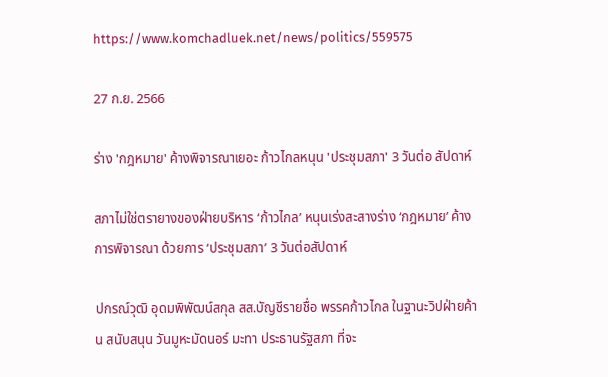https://www.komchadluek.net/news/politics/559575

27 ก.ย. 2566

ร่าง 'กฎหมาย' ค้างพิจารณาเยอะ ก้าวไกลหนุน 'ประชุมสภา' 3 วันต่อ สัปดาห์

สภาไม่ใช่ตรายางของฝ่ายบริหาร ‘ก้าวไกล’ หนุนเร่งสะสางร่าง ‘กฎหมาย’ ค้างการพิจารณา ด้วยการ ‘ประชุมสภา’ 3 วันต่อสัปดาห์

ปกรณ์วุฒิ อุดมพิพัฒน์สกุล สส.บัญชีรายชื่อ พรรคก้าวไกล ในฐานะวิปฝ่ายค้าน สนับสนุน วันมูหะมัดนอร์ มะทา ประธานรัฐสภา ที่จะ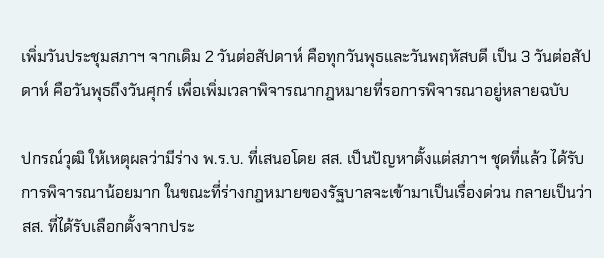เพิ่มวันประชุมสภาฯ จากเดิม 2 วันต่อสัปดาห์ คือทุกวันพุธและวันพฤหัสบดี เป็น 3 วันต่อสัปดาห์ คือวันพุธถึงวันศุกร์ เพื่อเพิ่มเวลาพิจารณากฎหมายที่รอการพิจารณาอยู่หลายฉบับ

ปกรณ์วุฒิ ให้เหตุผลว่ามีร่าง พ.ร.บ. ที่เสนอโดย สส. เป็นปัญหาตั้งแต่สภาฯ ชุดที่แล้ว ได้รับการพิจารณาน้อยมาก ในขณะที่ร่างกฎหมายของรัฐบาลจะเข้ามาเป็นเรื่องด่วน กลายเป็นว่า สส. ที่ได้รับเลือกตั้งจากประ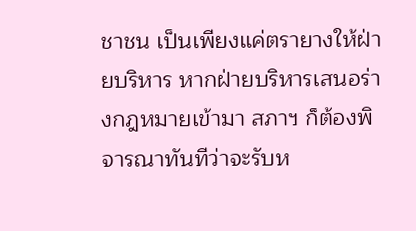ชาชน เป็นเพียงแค่ตรายางให้ฝ่ายบริหาร หากฝ่ายบริหารเสนอร่างกฎหมายเข้ามา สภาฯ ก็ต้องพิจารณาทันทีว่าจะรับห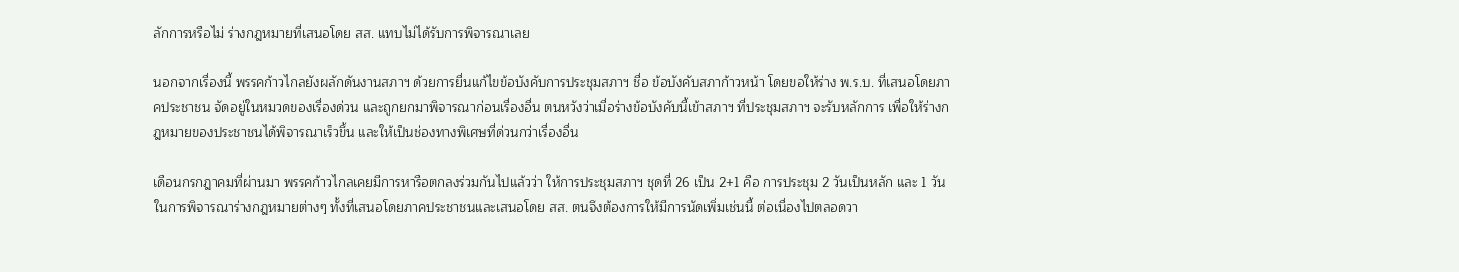ลักการหรือไม่ ร่างกฎหมายที่เสนอโดย สส. แทบไม่ได้รับการพิจารณาเลย

นอกจากเรื่องนี้ พรรคก้าวไกลยังผลักดันงานสภาฯ ด้วยการยื่นแก้ไขข้อบังคับการประชุมสภาฯ ชื่อ ข้อบังคับสภาก้าวหน้า โดยขอให้ร่าง พ.ร.บ. ที่เสนอโดยภาคประชาชน จัดอยู่ในหมวดของเรื่องด่วน และถูกยกมาพิจารณาก่อนเรื่องอื่น ตนหวังว่าเมื่อร่างข้อบังคับนี้เข้าสภาฯ ที่ประชุมสภาฯ จะรับหลักการ เพื่อให้ร่างกฎหมายของประชาชนได้พิจารณาเร็วขึ้น และให้เป็นช่องทางพิเศษที่ด่วนกว่าเรื่องอื่น

เดือนกรกฎาคมที่ผ่านมา พรรคก้าวไกลเคยมีการหารือตกลงร่วมกันไปแล้วว่า ให้การประชุมสภาฯ ชุดที่ 26 เป็น 2+1 คือ การประชุม 2 วันเป็นหลัก และ 1 วันในการพิจารณาร่างกฎหมายต่างๆ ทั้งที่เสนอโดยภาคประชาชนและเสนอโดย สส. ตนจึงต้องการให้มีการนัดเพิ่มเช่นนี้ ต่อเนื่องไปตลอดวา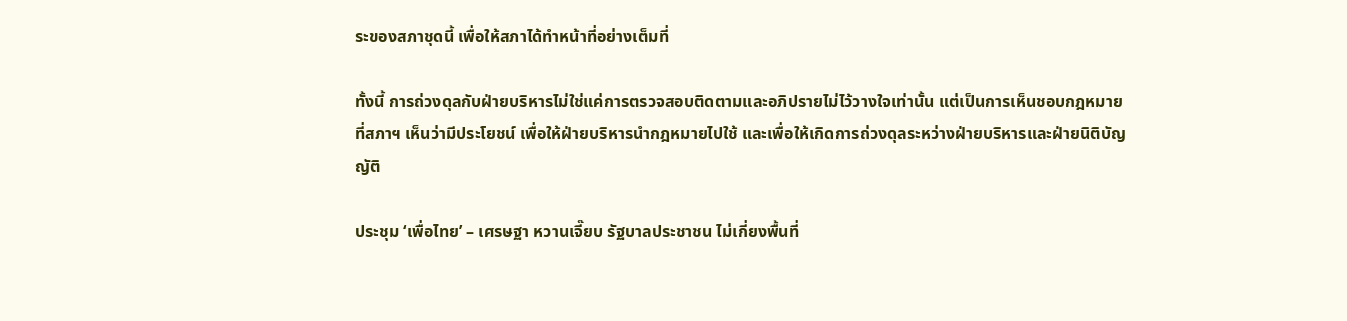ระของสภาชุดนี้ เพื่อให้สภาได้ทำหน้าที่อย่างเต็มที่

ทั้งนี้ การถ่วงดุลกับฝ่ายบริหารไม่ใช่แค่การตรวจสอบติดตามและอภิปรายไม่ไว้วางใจเท่านั้น แต่เป็นการเห็นชอบกฎหมายที่สภาฯ เห็นว่ามีประโยชน์ เพื่อให้ฝ่ายบริหารนำกฎหมายไปใช้ และเพื่อให้เกิดการถ่วงดุลระหว่างฝ่ายบริหารและฝ่ายนิติบัญญัติ

ประชุม ‘เพื่อไทย’ – เศรษฐา หวานเจี๊ยบ รัฐบาลประชาชน ไม่เกี่ยงพื้นที่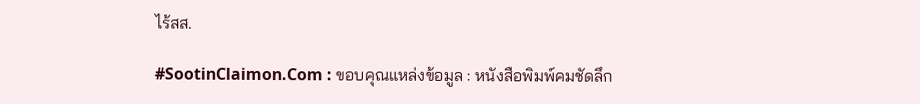ไร้สส.

#SootinClaimon.Com : ขอบคุณแหล่งข้อมูล : หนังสือพิมพ์คมชัดลึก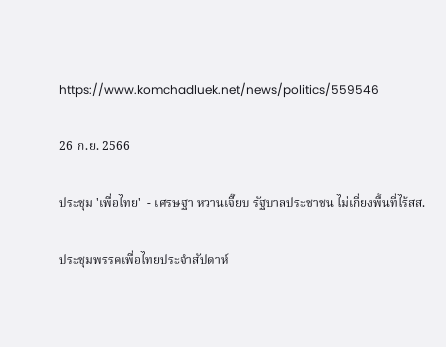https://www.komchadluek.net/news/politics/559546

26 ก.ย. 2566

ประชุม 'เพื่อไทย'  - เศรษฐา หวานเจี๊ยบ รัฐบาลประชาชน ไม่เกี่ยงพื้นที่ไร้สส.

ประชุมพรรคเพื่อไทยประจำสัปดาห์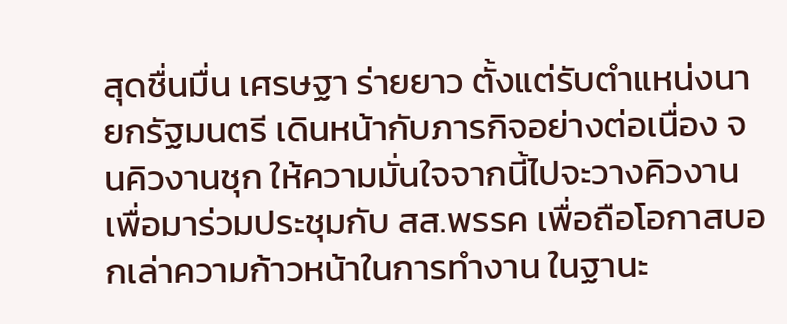สุดชื่นมื่น เศรษฐา ร่ายยาว ตั้งแต่รับตำแหน่งนายกรัฐมนตรี เดินหน้ากับภารกิจอย่างต่อเนื่อง จนคิวงานชุก ให้ความมั่นใจจากนี้ไปจะวางคิวงานเพื่อมาร่วมประชุมกับ สส.พรรค เพื่อถือโอกาสบอกเล่าความก้าวหน้าในการทำงาน ในฐานะ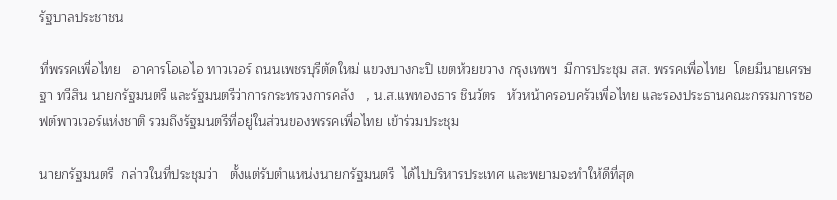รัฐบาลประชาชน

ที่พรรคเพื่อไทย   อาคารโอเอไอ ทาวเวอร์ ถนนเพชรบุรีตัดใหม่ แขวงบางกะปิ เขตห้วยขวาง กรุงเทพฯ  มีการประชุม สส. พรรคเพื่อไทย  โดยมีนายเศรษฐา ทวีสิน นายกรัฐมนตรี และรัฐมนตรีว่าการกระทรวงการคลัง   , น.ส.แพทองธาร ชินวัตร   หัวหน้าครอบครัวเพื่อไทย และรองประธานคณะกรรมการซอฟต์พาวเวอร์แห่งชาติ รวมถึงรัฐมนตรีที่อยู่ในส่วนของพรรคเพื่อไทย เข้าร่วมประชุม

นายกรัฐมนตรี  กล่าวในที่ประชุมว่า   ตั้งแต่รับตำแหน่งนายกรัฐมนตรี  ได้ไปบริหารประเทศ และพยามจะทำให้ดีที่สุด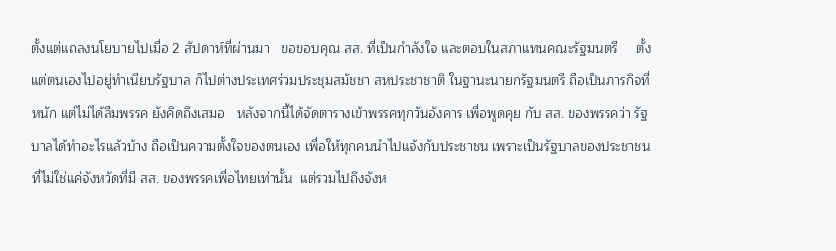ตั้งแต่แถลงนโยบายไปเมื่อ 2 สัปดาห์ที่ผ่านมา   ขอขอบคุณ สส. ที่เป็นกำลังใจ และตอบในสภาแทนคณะรัฐมนตรี     ตั้งแต่ตนเองไปอยู่ทำเนียบรัฐบาล ก็ไปต่างประเทศร่วมประชุมสมัชชา สหประชาชาติ ในฐานะนายกรัฐมนตรี ถือเป็นภารกิจที่หนัก แต่ไม่ได้ลืมพรรค ยังคิดถึงเสมอ   หลังจากนี้ได้จัดตารางเข้าพรรคทุกวันอังคาร เพื่อพูดคุย กับ สส. ของพรรคว่า รัฐบาลได้ทำอะไรแล้วบ้าง ถือเป็นความตั้งใจของตนเอง เพื่อให้ทุกคนนำไปแจ้งกับประชาชน เพราะเป็นรัฐบาลของประชาชน  ที่ไม่ใช่แค่จังหวัดที่มี สส. ของพรรคเพื่อไทยเท่านั้น  แต่รวมไปถึงจังห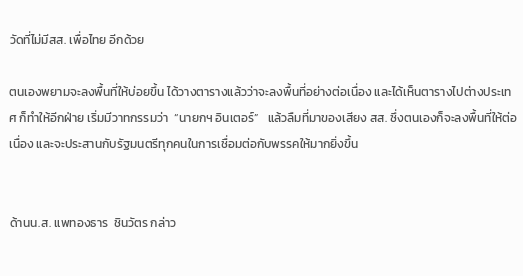วัดที่ไม่มีสส. เพื่อไทย อีกด้วย

ตนเองพยามจะลงพื้นที่ให้บ่อยขึ้น ได้วางตารางแล้วว่าจะลงพื้นที่อย่างต่อเนื่อง และได้เห็นตารางไปต่างประเทศ ก็ทำให้อีกฝ่าย เริ่มมีวาทกรรมว่า  “นายกฯ อินเตอร์”   แล้วลืมที่มาของเสียง สส. ซึ่งตนเองก็จะลงพื้นที่ให้ต่อเนื่อง และจะประสานกับรัฐมนตรีทุกคนในการเชื่อมต่อกับพรรคให้มากยิ่งขึ้น


ด้านน.ส. แพทองธาร  ชินวัตร กล่าว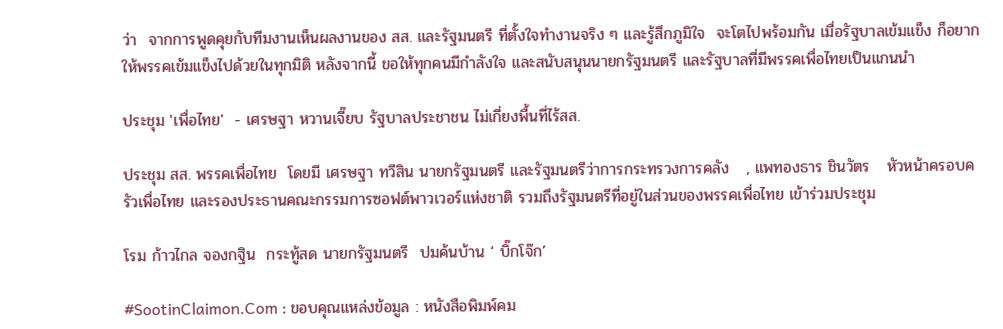ว่า  จากการพูดคุยกับทีมงานเห็นผลงานของ สส. และรัฐมนตรี ที่ตั้งใจทำงานจริง ๆ และรู้สึกภูมิใจ  จะโตไปพร้อมกัน เมื่อรัฐบาลเข้มแข็ง ก็อยากให้พรรคเข้มแข็งไปด้วยในทุกมิติ หลังจากนี้ ขอให้ทุกคนมีกำลังใจ และสนับสนุนนายกรัฐมนตรี และรัฐบาลที่มีพรรคเพื่อไทยเป็นแกนนำ

ประชุม 'เพื่อไทย'  - เศรษฐา หวานเจี๊ยบ รัฐบาลประชาชน ไม่เกี่ยงพื้นที่ไร้สส.

ประชุม สส. พรรคเพื่อไทย  โดยมี เศรษฐา ทวีสิน นายกรัฐมนตรี และรัฐมนตรีว่าการกระทรวงการคลัง   , แพทองธาร ชินวัตร   หัวหน้าครอบครัวเพื่อไทย และรองประธานคณะกรรมการซอฟต์พาวเวอร์แห่งชาติ รวมถึงรัฐมนตรีที่อยู่ในส่วนของพรรคเพื่อไทย เข้าร่วมประชุม

โรม ก้าวไกล จองกฐิน  กระทู้สด นายกรัฐมนตรี  ปมค้นบ้าน ‘ บิ๊กโจ๊ก’

#SootinClaimon.Com : ขอบคุณแหล่งข้อมูล : หนังสือพิมพ์คม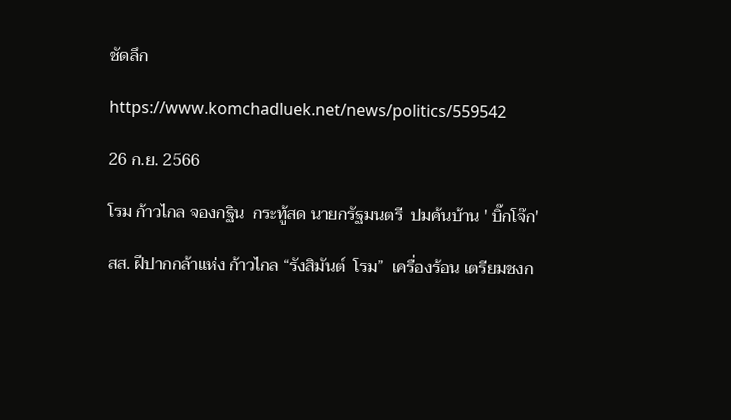ชัดลึก

https://www.komchadluek.net/news/politics/559542

26 ก.ย. 2566

โรม ก้าวไกล จองกฐิน  กระทู้สด นายกรัฐมนตรี  ปมค้นบ้าน ' บิ๊กโจ๊ก'

สส. ฝีปากกล้าแห่ง ก้าวไกล “รังสิมันต์  โรม”  เครื่องร้อน เตรียมชงก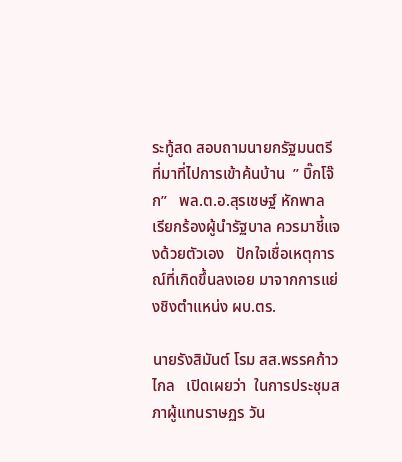ระทู้สด สอบถามนายกรัฐมนตรี  ที่มาที่ไปการเข้าค้นบ้าน  ” บิ๊กโจ๊ก”   พล.ต.อ.สุรเชษฐ์ หักพาล  เรียกร้องผู้นำรัฐบาล ควรมาชี้แจงด้วยตัวเอง   ปักใจเชื่อเหตุการณ์ที่เกิดขึ้นลงเอย มาจากการแย่งชิงตำแหน่ง ผบ.ตร.

นายรังสิมันต์ โรม สส.พรรคก้าวไกล   เปิดเผยว่า  ในการประชุมสภาผู้แทนราษฏร วัน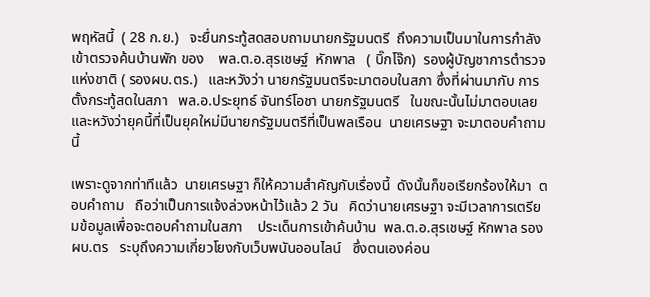พฤหัสนี้  ( 28 ก.ย.)   จะยื่นกระทู้สดสอบถามนายกรัฐมนตรี  ถึงความเป็นมาในการกำลังเข้าตรวจค้นบ้านพัก ของ    พล.ต.อ.สุรเชษฐ์  หักพาล   ( บิ๊กโจ๊ก)  รองผู้บัญชาการตำรวจแห่งชาติ ( รองผบ.ตร.)   และหวังว่า นายกรัฐมนตรีจะมาตอบในสภา ซึ่งที่ผ่านมากับ การตั้งกระทู้สดในสภา   พล.อ.ประยุทธ์ จันทร์โอชา นายกรัฐมนตรี   ในขณะนั้นไม่มาตอบเลย และหวังว่ายุคนี้ที่เป็นยุคใหม่มีนายกรัฐมนตรีที่เป็นพลเรือน  นายเศรษฐา จะมาตอบคำถามนี้

เพราะดูจากท่าทีแล้ว  นายเศรษฐา ก็ให้ความสำคัญกับเรื่องนี้  ดังนั้นก็ขอเรียกร้องให้มา  ตอบคำถาม   ถือว่าเป็นการแจ้งล่วงหน้าไว้แล้ว 2 วัน   คิดว่านายเศรษฐา จะมีเวลาการเตรียมข้อมูลเพื่อจะตอบคำถามในสภา    ประเด็นการเข้าค้นบ้าน  พล.ต.อ.สุรเชษฐ์ หักพาล รองผบ.ตร   ระบุถึงความเกี่ยวโยงกับเว็บพนันออนไลน์   ซึ่งตนเองค่อน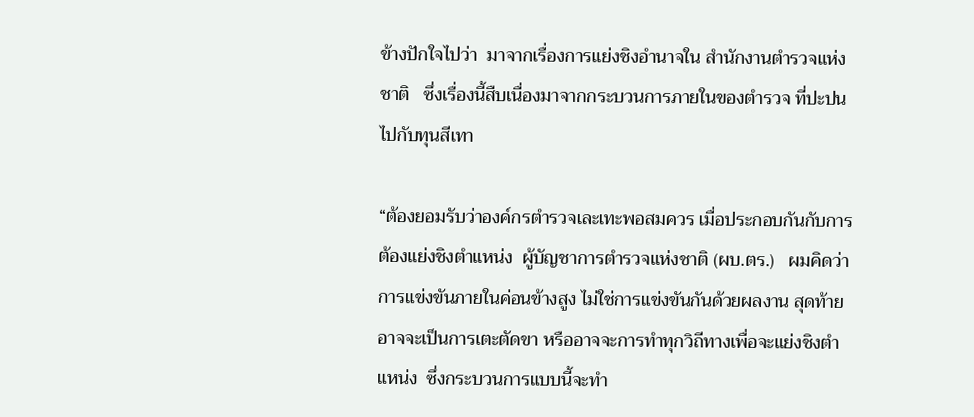ข้างปักใจไปว่า  มาจากเรื่องการแย่งชิงอำนาจใน สำนักงานตำรวจแห่งชาติ   ซึ่งเรื่องนี้สืบเนื่องมาจากกระบวนการภายในของตำรวจ ที่ปะปนไปกับทุนสีเทา

“ต้องยอมรับว่าองค์กรตำรวจเละเทะพอสมควร เมื่อประกอบกันกับการต้องแย่งชิงตำแหน่ง  ผู้บัญชาการตำรวจแห่งชาติ (ผบ.ตร.)   ผมคิดว่าการแข่งขันภายในค่อนข้างสูง ไม่ใช่การแข่งขันกันด้วยผลงาน สุดท้ายอาจจะเป็นการเตะตัดขา หรืออาจจะการทำทุกวิถีทางเพื่อจะแย่งชิงตำแหน่ง  ซึ่งกระบวนการแบบนี้จะทำ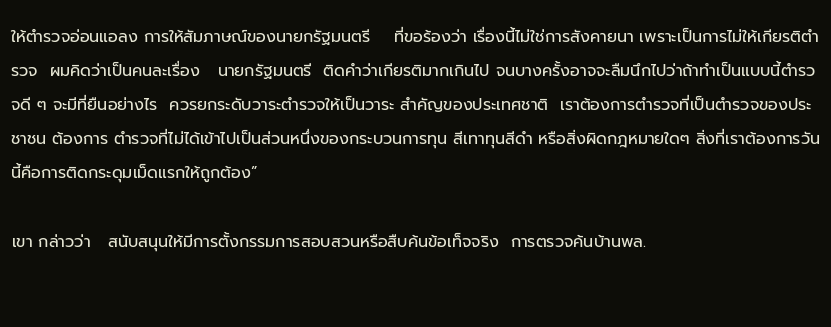ให้ตำรวจอ่อนแอลง การให้สัมภาษณ์ของนายกรัฐมนตรี    ที่ขอร้องว่า เรื่องนี้ไม่ใช่การสังคายนา เพราะเป็นการไม่ให้เกียรติตำรวจ  ผมคิดว่าเป็นคนละเรื่อง   นายกรัฐมนตรี  ติดคำว่าเกียรติมากเกินไป จนบางครั้งอาจจะลืมนึกไปว่าถ้าทำเป็นแบบนี้ตำรวจดี ๆ จะมีที่ยืนอย่างไร  ควรยกระดับวาระตำรวจให้เป็นวาระ สำคัญของประเทศชาติ  เราต้องการตำรวจที่เป็นตำรวจของประชาชน ต้องการ ตำรวจที่ไม่ได้เข้าไปเป็นส่วนหนึ่งของกระบวนการทุน สีเทาทุนสีดำ หรือสิ่งผิดกฎหมายใดๆ สิ่งที่เราต้องการวันนี้คือการติดกระดุมเม็ดแรกให้ถูกต้อง”

เขา กล่าวว่า   สนับสนุนให้มีการตั้งกรรมการสอบสวนหรือสืบค้นข้อเท็จจริง  การตรวจค้นบ้านพล.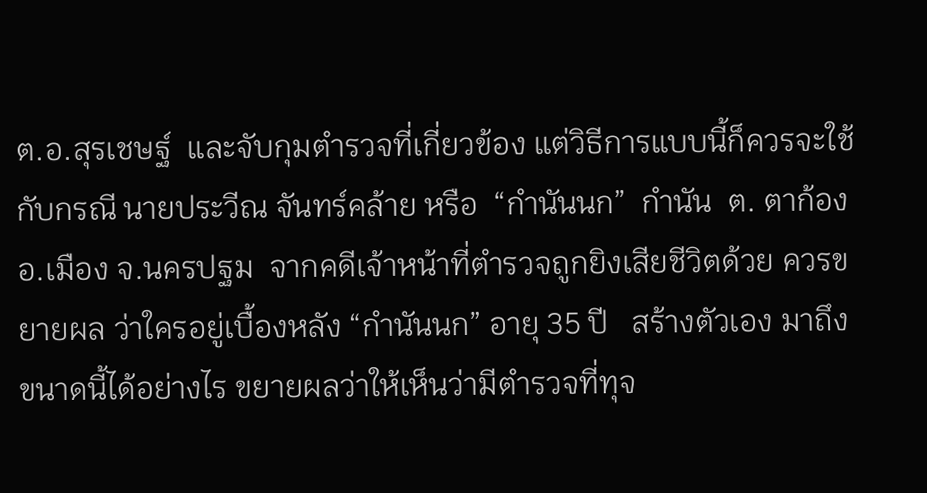ต.อ.สุรเชษฐ์  และจับกุมตํารวจที่เกี่ยวข้อง แต่วิธีการแบบนี้ก็ควรจะใช้กับกรณี นายประวีณ จันทร์คล้าย หรือ  “กำนันนก”  กำนัน  ต. ตาก้อง อ.เมือง จ.นครปฐม  จากคดีเจ้าหน้าที่ตำรวจถูกยิงเสียชีวิตด้วย ควรขยายผล ว่าใครอยู่เบื้องหลัง “กำนันนก” อายุ 35 ปี   สร้างตัวเอง มาถึงขนาดนี้ได้อย่างไร ขยายผลว่าให้เห็นว่ามีตำรวจที่ทุจ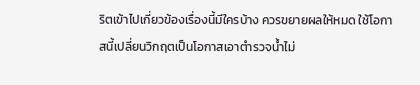ริตเข้าไปเกี่ยวข้องเรื่องนี้มีใครบ้าง ควรขยายผลให้หมด ใช้โอกาสนี้เปลี่ยนวิกฤตเป็นโอกาสเอาตำรวจน้ำไม่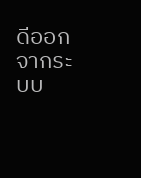ดีออกจากระบบ